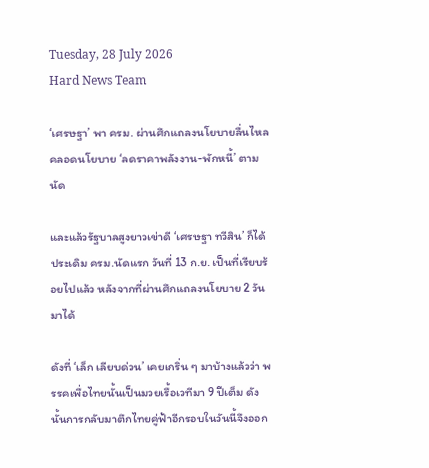Tuesday, 28 July 2026
Hard News Team

‘เศรษฐา’ พา ครม. ผ่านศึกแถลงนโยบายลื่นไหล คลอดนโยบาย ‘ลดราคาพลังงาน-พักหนี้’ ตามนัด

และแล้วรัฐบาลสูงยาวเข่าดี ‘เศรษฐา ทวีสิน’ ก็ได้ประเดิม ครม.นัดแรก วันที่ 13 ก.ย. เป็นที่เรียบร้อยไปแล้ว หลังจากที่ผ่านศึกแถลงนโยบาย 2 วันมาได้

ดังที่ ‘เล็ก เลียบด่วน’ เคยเกริ่น ๆ มาบ้างแล้วว่า พรรคเพื่อไทยนั้นเป็นมวยเรื้อเวทีมา 9 ปีเต็ม ดังนั้นการกลับมาตึกไทยคู่ฟ้าอีกรอบในวันนี้จึงออก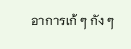อาการเก้ ๆ กัง ๆ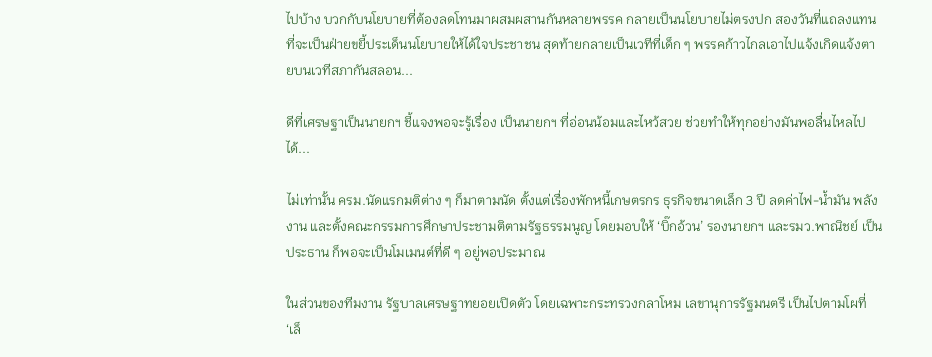ไปบ้าง บวกกับนโยบายที่ต้องลดโทนมาผสมผสานกันหลายพรรค กลายเป็นนโยบายไม่ตรงปก สองวันที่แถลงแทนที่จะเป็นฝ่ายขยี้ประเด็นนโยบายให้ได้ใจประชาชน สุดท้ายกลายเป็นเวทีที่เด็ก ๆ พรรคก้าวไกลเอาไปแจ้งเกิดแจ้งตายบนเวทีสภากันสลอน...

ดีที่เศรษฐาเป็นนายกฯ ชี้แจงพอจะรู้เรื่อง เป็นนายกฯ ที่อ่อนน้อมและไหว้สวย ช่วยทำให้ทุกอย่างมันพอลื่นไหลไปได้...

ไม่เท่านั้น ครม.นัดแรกมติต่าง ๆ ก็มาตามนัด ตั้งแต่เรื่องพักหนี้เกษตรกร ธุรกิจขนาดเล็ก 3 ปี ลดค่าไฟ-น้ำมัน พลังงาน และตั้งคณะกรรมการศึกษาประชามติตามรัฐธรรมนูญ โดยมอบให้ ‘บิ๊กอ้วน’ รองนายกฯ และรมว.พาณิชย์ เป็นประธาน ก็พอจะเป็นโมเมนต์ที่ดี ๆ อยู่พอประมาณ

ในส่วนของทีมงาน รัฐบาลเศรษฐาทยอยเปิดตัว โดยเฉพาะกระทรวงกลาโหม เลขานุการรัฐมนตรี เป็นไปตามโผที่ ‘เล็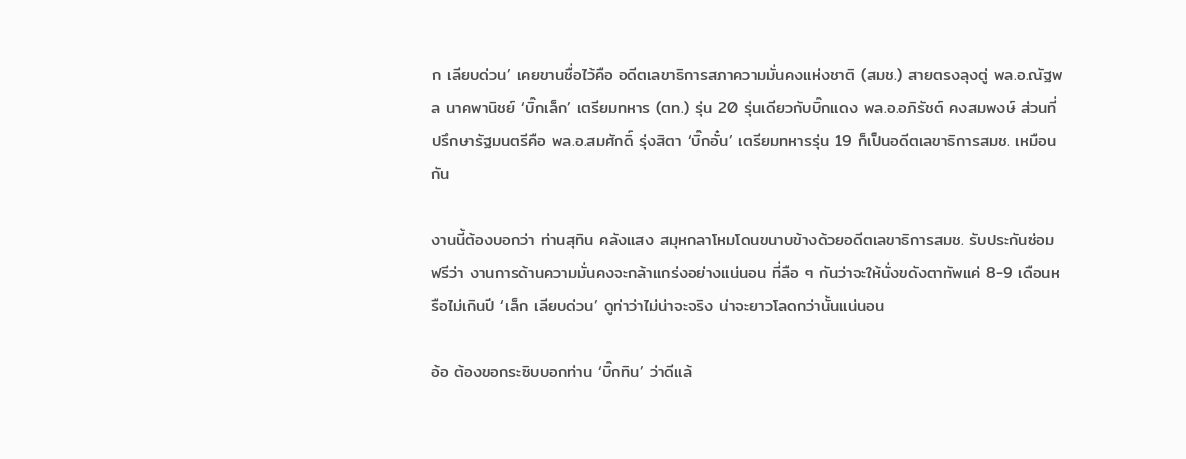ก เลียบด่วน’ เคยขานชื่อไว้คือ อดีตเลขาธิการสภาความมั่นคงแห่งชาติ (สมช.) สายตรงลุงตู่ พล.อ.ณัฐพล นาคพานิชย์ ‘บิ๊กเล็ก’ เตรียมทหาร (ตท.) รุ่น 20 รุ่นเดียวกับบิ๊กแดง พล.อ.อภิรัชต์ คงสมพงษ์ ส่วนที่ปรึกษารัฐมนตรีคือ พล.อ.สมศักดิ์ รุ่งสิตา ‘บิ๊กอั๋น’ เตรียมทหารรุ่น 19 ก็เป็นอดีตเลขาธิการสมช. เหมือนกัน

งานนี้ต้องบอกว่า ท่านสุทิน คลังแสง สมุหกลาโหมโดนขนาบข้างด้วยอดีตเลขาธิการสมช. รับประกันซ่อมฟรีว่า งานการด้านความมั่นคงจะกล้าแกร่งอย่างแน่นอน ที่ลือ ๆ กันว่าจะให้นั่งขดังตาทัพแค่ 8-9 เดือนหรือไม่เกินปี ‘เล็ก เลียบด่วน’ ดูท่าว่าไม่น่าจะจริง น่าจะยาวโลดกว่านั้นแน่นอน

อ้อ ต้องขอกระซิบบอกท่าน ‘บิ๊กทิน’ ว่าดีแล้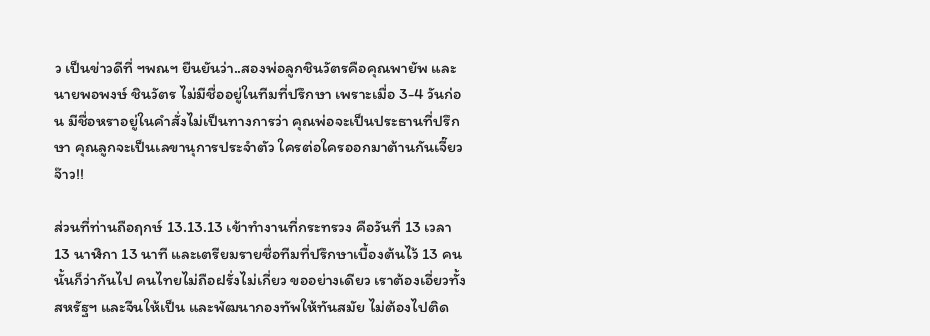ว เป็นข่าวดีที่ ฯพณฯ ยืนยันว่า..สองพ่อลูกชินวัตรคือคุณพายัพ และนายพอพงษ์ ชินวัตร ไม่มีชื่ออยู่ในทีมที่ปรึกษา เพราะเมื่อ 3-4 วันก่อน มีชื่อหราอยู่ในคำสั่งไม่เป็นทางการว่า คุณพ่อจะเป็นประธานที่ปรึกษา คุณลูกจะเป็นเลขานุการประจำตัว ใครต่อใครออกมาต้านกันเจี๊ยวจ๊าว!!

ส่วนที่ท่านถือฤกษ์ 13.13.13 เข้าทำงานที่กระทรวง คือวันที่ 13 เวลา 13 นาฬิกา 13 นาที และเตรียมรายชื่อทีมที่ปรึกษาเบื้องต้นไว้ 13 คนนั้นก็ว่ากันไป คนไทยไม่ถือฝรั่งไม่เกี่ยว ขออย่างเดียว เราต้องเอี่ยวทั้งสหรัฐฯ และจีนให้เป็น และพัฒนากองทัพให้ทันสมัย ไม่ต้องไปติด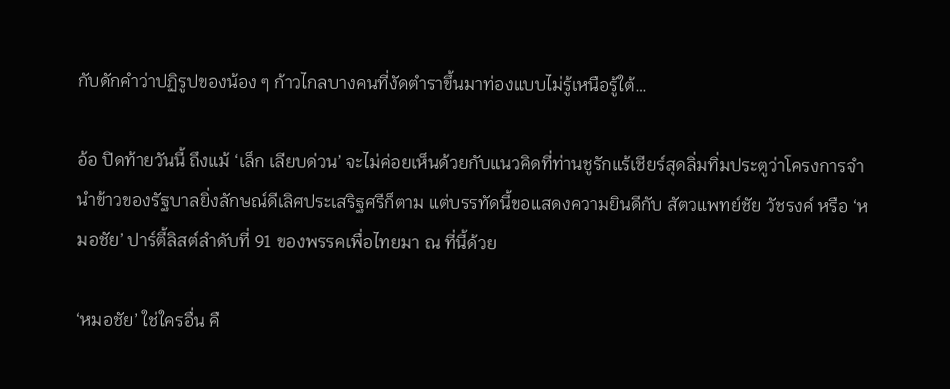กับดักคำว่าปฏิรูปของน้อง ๆ ก้าวไกลบางคนที่งัดตำราขึ้นมาท่องแบบไม่รู้เหนือรู้ใต้…

อ้อ ปิดท้ายวันนี้ ถึงแม้ ‘เล็ก เลียบด่วน’ จะไม่ค่อยเห็นด้วยกับแนวคิดที่ท่านชูรักแร้เชียร์สุดลิ่มทิ่มประตูว่าโครงการจำนำข้าวของรัฐบาลยิ่งลักษณ์ดีเลิศประเสริฐศรีก็ตาม แต่บรรทัดนี้ขอแสดงความยินดีกับ สัตวแพทย์ชัย วัชรงค์ หรือ ‘หมอชัย’ ปาร์ตี้ลิสต์ลำดับที่ 91 ของพรรคเพื่อไทยมา ณ ที่นี้ด้วย

‘หมอชัย’ ใช่ใครอื่น คื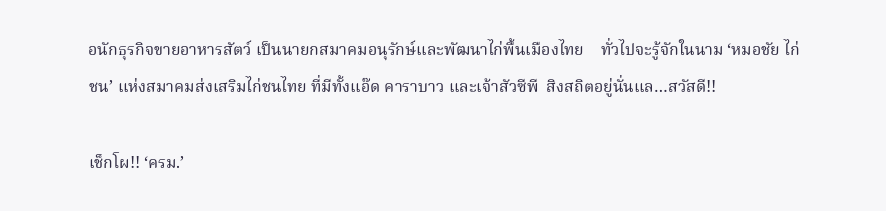อนักธุรกิจขายอาหารสัตว์ เป็นนายกสมาคมอนุรักษ์และพัฒนาไก่พื้นเมืองไทย    ทั่วไปจะรู้จักในนาม ‘หมอชัย ไก่ชน’ แห่งสมาคมส่งเสริมไก่ชนไทย ที่มีทั้งแอ๊ด คาราบาว และเจ้าสัวซีพี  สิงสถิตอยู่นั่นแล…สวัสดี!!

เช็กโผ!! ‘ครม.’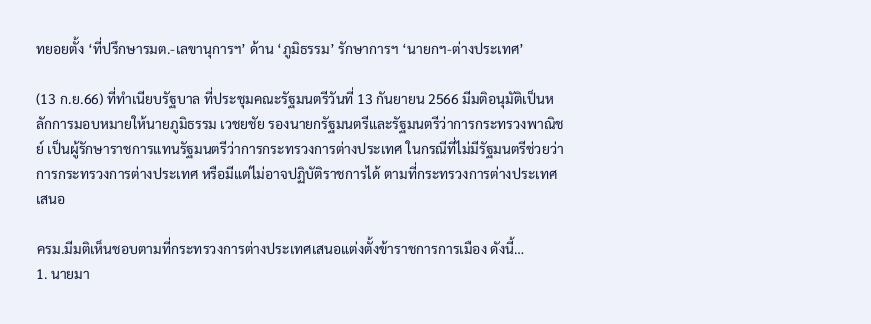ทยอยตั้ง ‘ที่ปรึกษารมต.-เลขานุการฯ’ ด้าน ‘ภูมิธรรม’ รักษาการฯ ‘นายกฯ-ต่างประเทศ’

(13 ก.ย.66) ที่ทำเนียบรัฐบาล ที่ประชุมคณะรัฐมนตรีวันที่ 13 กันยายน 2566 มีมติอนุมัติเป็นหลักการมอบหมายให้นายภูมิธรรม เวชยชัย รองนายกรัฐมนตรีและรัฐมนตรีว่าการกระทรวงพาณิชย์ เป็นผู้รักษาราชการแทนรัฐมนตรีว่าการกระทรวงการต่างประเทศ ในกรณีที่ไม่มีรัฐมนตรีช่วยว่าการกระทรวงการต่างประเทศ หรือมีแต่ไม่อาจปฏิบัติราชการได้ ตามที่กระทรวงการต่างประเทศเสนอ

ครม.มีมติเห็นชอบตามที่กระทรวงการต่างประเทศเสนอแต่งตั้งข้าราชการการเมือง ดังนี้…
1. นายมา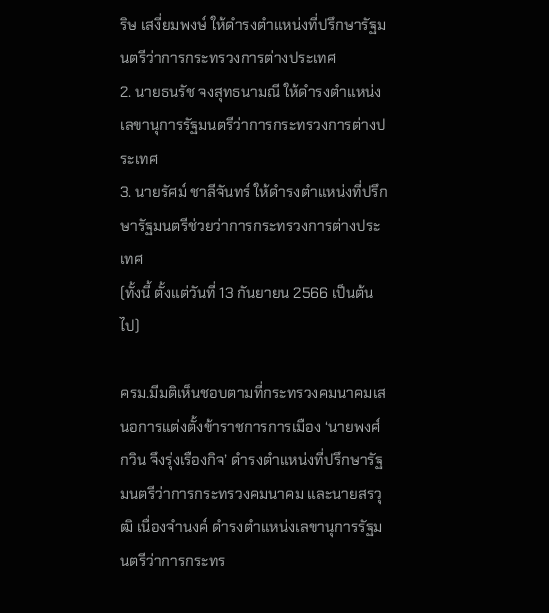ริษ เสงี่ยมพงษ์ ให้ดำรงตำแหน่งที่ปรึกษารัฐมนตรีว่าการกระทรวงการต่างประเทศ
2. นายธนรัช จงสุทธนามณี ให้ดำรงตำแหน่งเลขานุการรัฐมนตรีว่าการกระทรวงการต่างประเทศ
3. นายรัศม์ ชาลีจันทร์ ให้ดำรงตำแหน่งที่ปรึกษารัฐมนตรีช่วยว่าการกระทรวงการต่างประเทศ
(ทั้งนี้ ตั้งแต่วันที่ 13 กันยายน 2566 เป็นต้นไป)

ครม.มีมติเห็นชอบตามที่กระทรวงคมนาคมเสนอการแต่งตั้งข้าราชการการเมือง ‘นายพงศ์กวิน จึงรุ่งเรืองกิจ’ ดำรงตำแหน่งที่ปรึกษารัฐมนตรีว่าการกระทรวงคมนาคม และนายสรวุฒิ เนื่องจำนงค์ ดำรงตำแหน่งเลขานุการรัฐมนตรีว่าการกระทร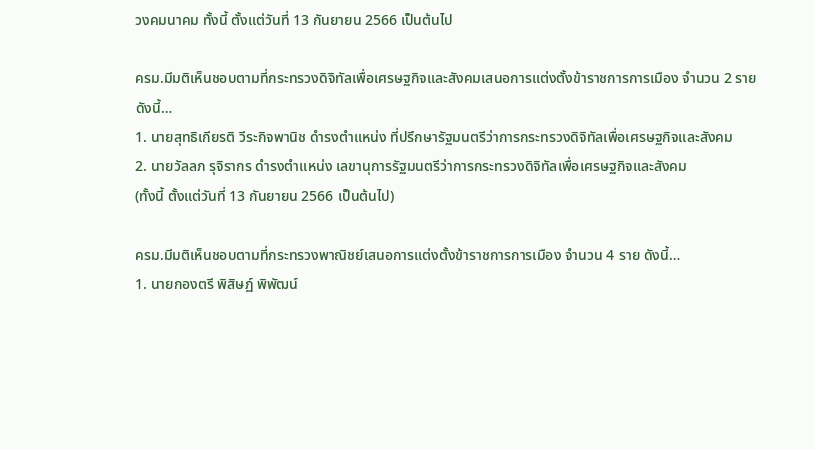วงคมนาคม ทั้งนี้ ตั้งแต่วันที่ 13 กันยายน 2566 เป็นต้นไป

ครม.มีมติเห็นชอบตามที่กระทรวงดิจิทัลเพื่อเศรษฐกิจและสังคมเสนอการแต่งตั้งข้าราชการการเมือง จำนวน 2 ราย ดังนี้…
1. นายสุทธิเกียรติ วีระกิจพานิช ดำรงตำแหน่ง ที่ปรึกษารัฐมนตรีว่าการกระทรวงดิจิทัลเพื่อเศรษฐกิจและสังคม
2. นายวัลลภ รุจิรากร ดำรงตำแหน่ง เลขานุการรัฐมนตรีว่าการกระทรวงดิจิทัลเพื่อเศรษฐกิจและสังคม
(ทั้งนี้ ตั้งแต่วันที่ 13 กันยายน 2566 เป็นต้นไป)

ครม.มีมติเห็นชอบตามที่กระทรวงพาณิชย์เสนอการแต่งตั้งข้าราชการการเมือง จำนวน 4 ราย ดังนี้…
1. นายกองตรี พิสิษฏ์ พิพัฒน์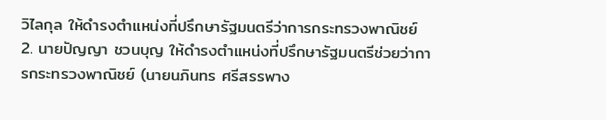วิไลกุล ให้ดำรงตำแหน่งที่ปรึกษารัฐมนตรีว่าการกระทรวงพาณิชย์
2. นายปัญญา ชวนบุญ ให้ดำรงตำแหน่งที่ปรึกษารัฐมนตรีช่วยว่าการกระทรวงพาณิชย์ (นายนภินทร ศรีสรรพาง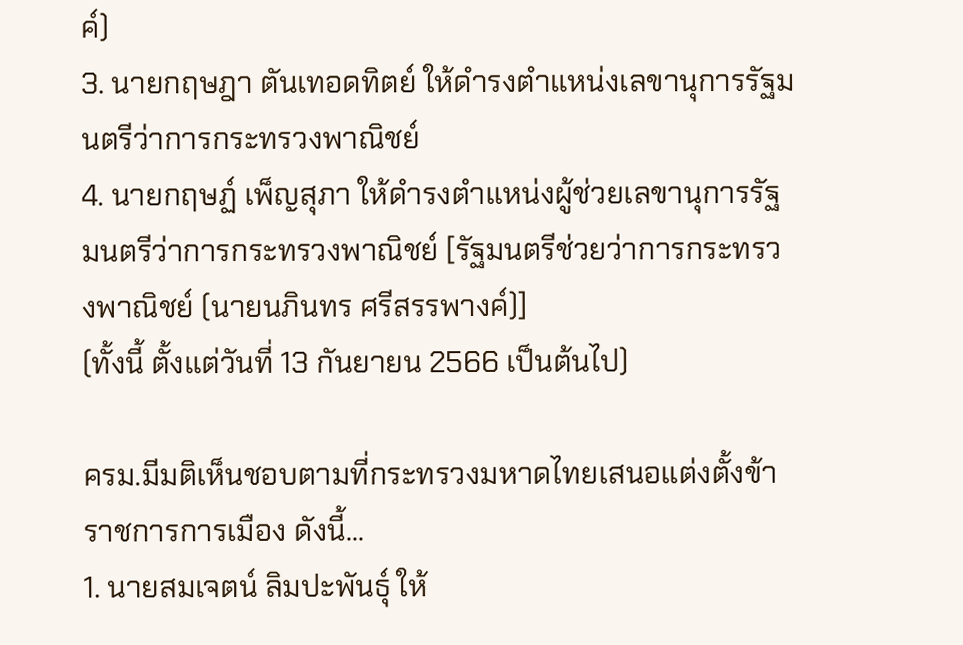ค์)
3. นายกฤษฎา ตันเทอดทิตย์ ให้ดำรงตำแหน่งเลขานุการรัฐมนตรีว่าการกระทรวงพาณิชย์
4. นายกฤษฏ์ เพ็ญสุภา ให้ดำรงตำแหน่งผู้ช่วยเลขานุการรัฐมนตรีว่าการกระทรวงพาณิชย์ [รัฐมนตรีช่วยว่าการกระทรวงพาณิชย์ (นายนภินทร ศรีสรรพางค์)]
(ทั้งนี้ ตั้งแต่วันที่ 13 กันยายน 2566 เป็นต้นไป)

ครม.มีมติเห็นชอบตามที่กระทรวงมหาดไทยเสนอแต่งตั้งข้าราชการการเมือง ดังนี้...
1. นายสมเจตน์ ลิมปะพันธุ์ ให้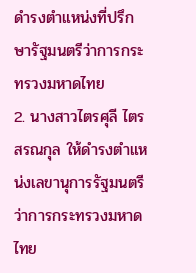ดำรงตำแหน่งที่ปรึกษารัฐมนตรีว่าการกระทรวงมหาดไทย
2. นางสาวไตรศุลี ไตรสรณกุล ให้ดำรงตำแหน่งเลขานุการรัฐมนตรีว่าการกระทรวงมหาดไทย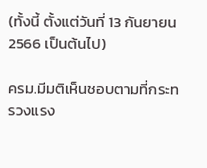(ทั้งนี้ ตั้งแต่วันที่ 13 กันยายน 2566 เป็นต้นไป)

ครม.มีมติเห็นชอบตามที่กระทรวงแรง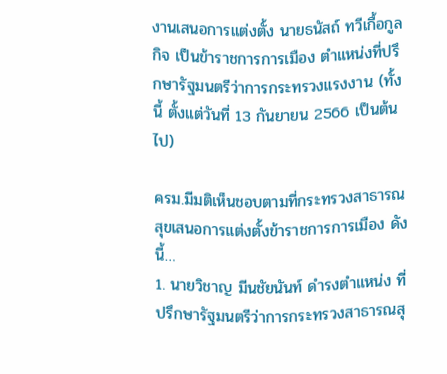งานเสนอการแต่งตั้ง นายธนัสถ์ ทวีเกื้อกูลกิจ เป็นข้าราชการการเมือง ตำแหน่งที่ปรึกษารัฐมนตรีว่าการกระทรวงแรงงาน (ทั้งนี้ ตั้งแต่วันที่ 13 กันยายน 2566 เป็นต้นไป)

ครม.มีมติเห็นชอบตามที่กระทรวงสาธารณสุขเสนอการแต่งตั้งข้าราชการการเมือง ดังนี้…
1. นายวิชาญ มีนชัยนันท์ ดำรงตำแหน่ง ที่ปรึกษารัฐมนตรีว่าการกระทรวงสาธารณสุ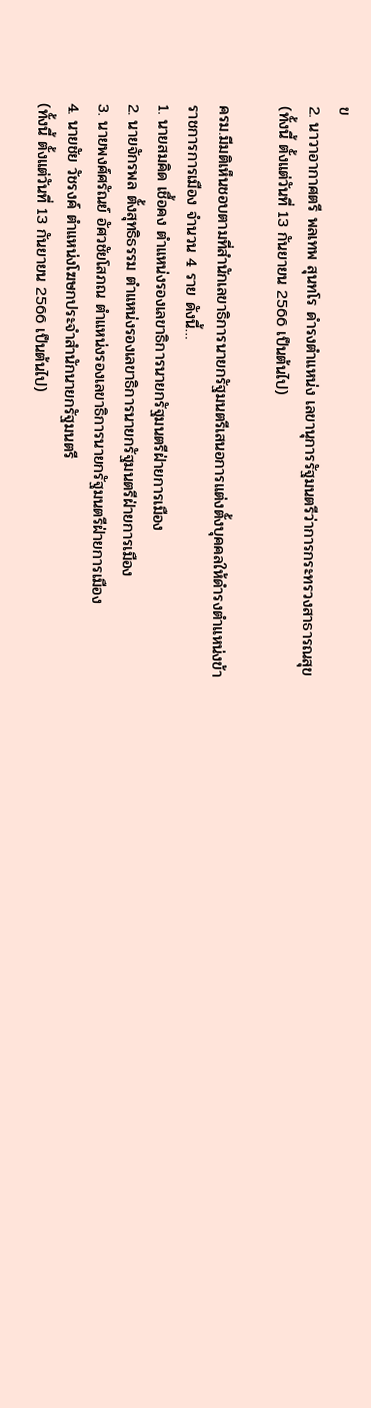ข
2. นาวาอากาศตรี พลเทพ สุนทโร ดำรงตำแหน่ง เลขานุการรัฐมนตรีว่าการกระทรวงสาธารณสุข
(ทั้งนี้ ตั้งแต่วันที่ 13 กันยายน 2566 เป็นต้นไป)

ครม.มีมติเห็นชอบตามที่สำนักเลขาธิการนายกรัฐมนตรีเสนอการแต่งตั้งบุคคลให้ดำรงตำแหน่งข้าราชการการเมือง จำนวน 4 ราย ดังนี้…
1. นายสมคิด เชื้อคง ตำแหน่งรองเลขาธิการนายกรัฐมนตรีฝ่ายการเมือง
2. นายจักรพล ตั้งสุทธิธรรม ตำแหน่งรองเลขาธิการนายกรัฐมนตรีฝ่ายการเมือง
3. นายพงศ์ศรัณย์ อัศวชัยโสภณ ตำแหน่งรองเลขาธิการนายกรัฐมนตรีฝ่ายการเมือง
4. นายชัย วัชรงค์ ตำแหน่งโฆษกประจำสำนักนายกรัฐมนตรี
(ทั้งนี้ ตั้งแต่วันที่ 13 กันยายน 2566 เป็นต้นไป)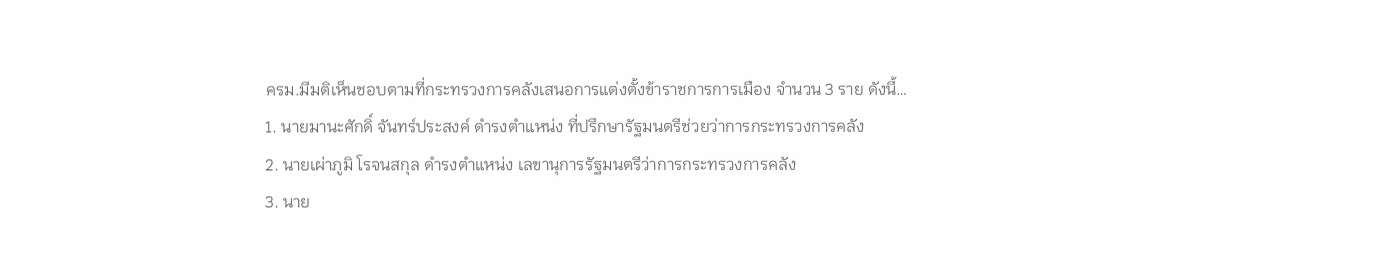ครม.มีมติเห็นชอบตามที่กระทรวงการคลังเสนอการแต่งตั้งข้าราชการการเมือง จำนวน 3 ราย ดังนี้…
1. นายมานะศักดิ์ จันทร์ประสงค์ ดำรงตำแหน่ง ที่ปรึกษารัฐมนตรีช่วยว่าการกระทรวงการคลัง
2. นายเผ่าภูมิ โรจนสกุล ดำรงตำแหน่ง เลขานุการรัฐมนตรีว่าการกระทรวงการคลัง
3. นาย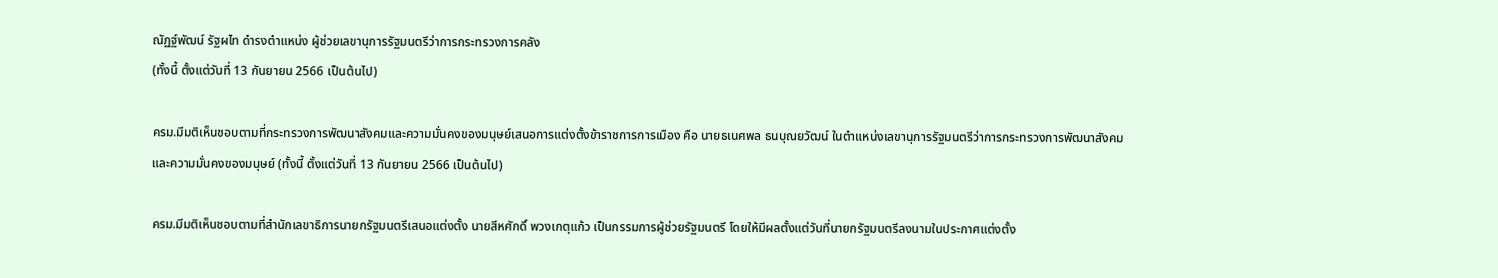ณัฏฐ์พัฒน์ รัฐผไท ดำรงตำแหน่ง ผู้ช่วยเลขานุการรัฐมนตรีว่าการกระทรวงการคลัง
(ทั้งนี้ ตั้งแต่วันที่ 13 กันยายน 2566 เป็นต้นไป)

ครม.มีมติเห็นชอบตามที่กระทรวงการพัฒนาสังคมและความมั่นคงของมนุษย์เสนอการแต่งตั้งข้าราชการการเมือง คือ นายธเนศพล ธนบุณยวัฒน์ ในตำแหน่งเลขานุการรัฐมนตรีว่าการกระทรวงการพัฒนาสังคมและความมั่นคงของมนุษย์ (ทั้งนี้ ตั้งแต่วันที่ 13 กันยายน 2566 เป็นต้นไป)

ครม.มีมติเห็นชอบตามที่สำนักเลขาธิการนายกรัฐมนตรีเสนอแต่งตั้ง นายสีหศักดิ์ พวงเกตุแก้ว เป็นกรรมการผู้ช่วยรัฐมนตรี โดยให้มีผลตั้งแต่วันที่นายกรัฐมนตรีลงนามในประกาศแต่งตั้ง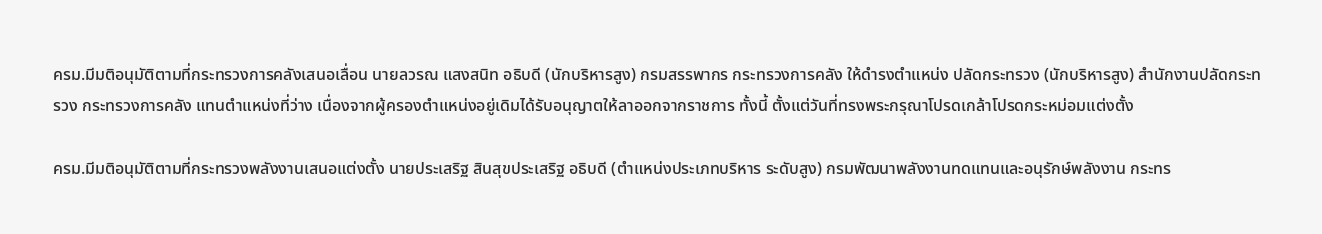ครม.มีมติอนุมัติตามที่กระทรวงการคลังเสนอเลื่อน นายลวรณ แสงสนิท อธิบดี (นักบริหารสูง) กรมสรรพากร กระทรวงการคลัง ให้ดำรงตำแหน่ง ปลัดกระทรวง (นักบริหารสูง) สำนักงานปลัดกระทรวง กระทรวงการคลัง แทนตำแหน่งที่ว่าง เนื่องจากผู้ครองตำแหน่งอยู่เดิมได้รับอนุญาตให้ลาออกจากราชการ ทั้งนี้ ตั้งแต่วันที่ทรงพระกรุณาโปรดเกล้าโปรดกระหม่อมแต่งตั้ง

ครม.มีมติอนุมัติตามที่กระทรวงพลังงานเสนอแต่งตั้ง นายประเสริฐ สินสุขประเสริฐ อธิบดี (ตำแหน่งประเภทบริหาร ระดับสูง) กรมพัฒนาพลังงานทดแทนและอนุรักษ์พลังงาน กระทร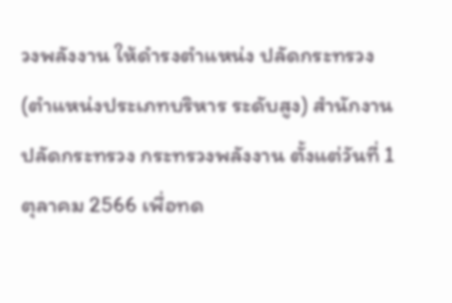วงพลังงาน ให้ดำรงตำแหน่ง ปลัดกระทรวง (ตำแหน่งประเภทบริหาร ระดับสูง) สำนักงานปลัดกระทรวง กระทรวงพลังงาน ตั้งแต่วันที่ 1 ตุลาคม 2566 เพื่อทด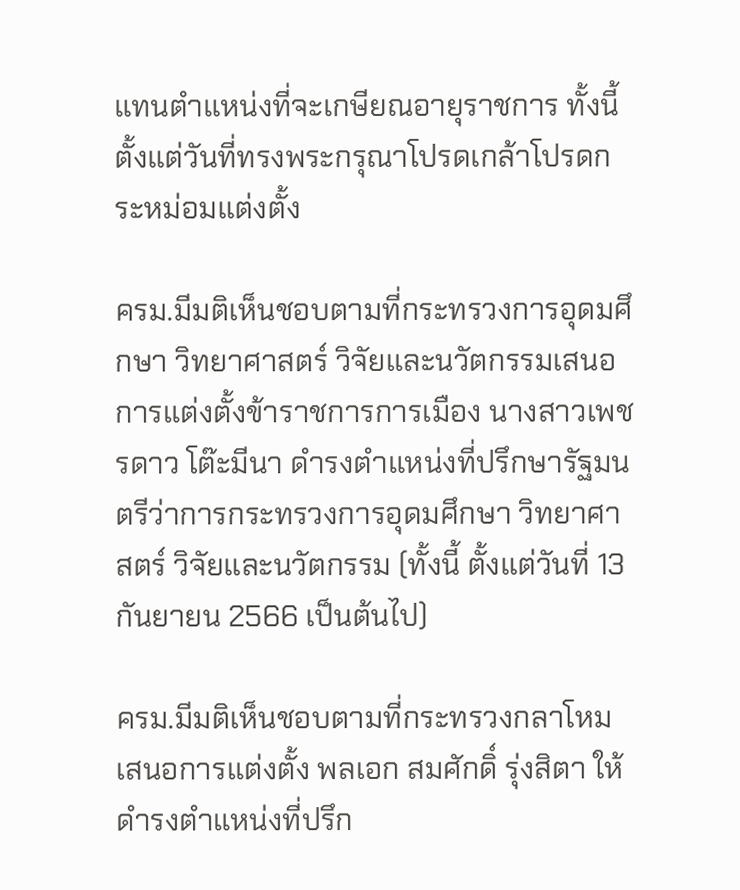แทนตำแหน่งที่จะเกษียณอายุราชการ ทั้งนี้ ตั้งแต่วันที่ทรงพระกรุณาโปรดเกล้าโปรดกระหม่อมแต่งตั้ง

ครม.มีมติเห็นชอบตามที่กระทรวงการอุดมศึกษา วิทยาศาสตร์ วิจัยและนวัตกรรมเสนอการแต่งตั้งข้าราชการการเมือง นางสาวเพชรดาว โต๊ะมีนา ดำรงตำแหน่งที่ปรึกษารัฐมนตรีว่าการกระทรวงการอุดมศึกษา วิทยาศาสตร์ วิจัยและนวัตกรรม (ทั้งนี้ ตั้งแต่วันที่ 13 กันยายน 2566 เป็นต้นไป)

ครม.มีมติเห็นชอบตามที่กระทรวงกลาโหมเสนอการแต่งตั้ง พลเอก สมศักดิ์ รุ่งสิตา ให้ดำรงตำแหน่งที่ปรึก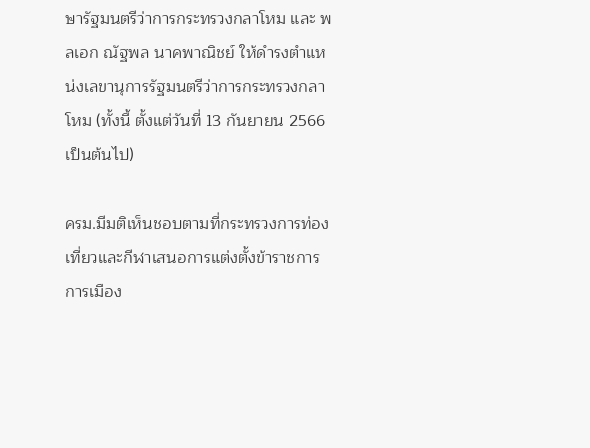ษารัฐมนตรีว่าการกระทรวงกลาโหม และ พลเอก ณัฐพล นาคพาณิชย์ ให้ดำรงตำแหน่งเลขานุการรัฐมนตรีว่าการกระทรวงกลาโหม (ทั้งนี้ ตั้งแต่วันที่ 13 กันยายน 2566 เป็นต้นไป)

ครม.มีมติเห็นชอบตามที่กระทรวงการท่องเที่ยวและกีฬาเสนอการแต่งตั้งข้าราชการการเมือง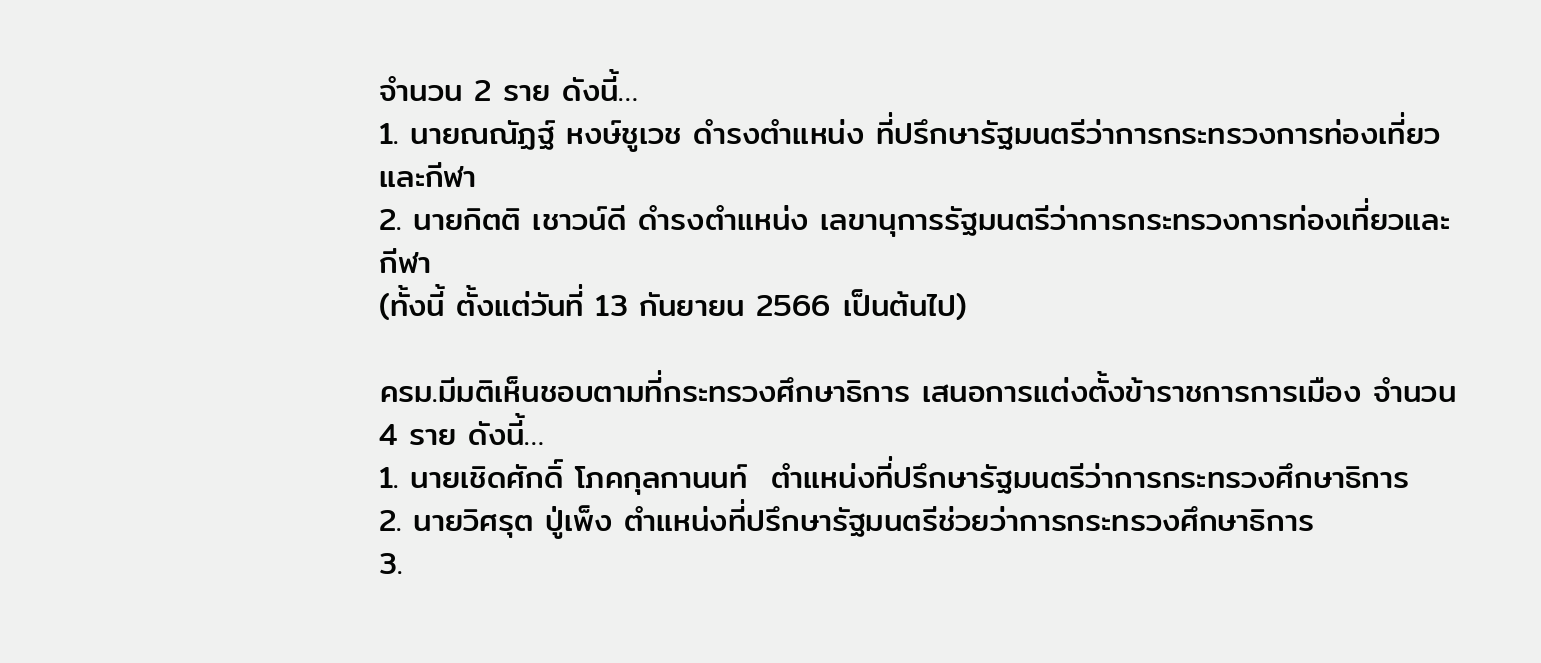จำนวน 2 ราย ดังนี้…
1. นายณณัฏฐ์ หงษ์ชูเวช ดำรงตำแหน่ง ที่ปรึกษารัฐมนตรีว่าการกระทรวงการท่องเที่ยวและกีฬา
2. นายกิตติ เชาวน์ดี ดำรงตำแหน่ง เลขานุการรัฐมนตรีว่าการกระทรวงการท่องเที่ยวและกีฬา
(ทั้งนี้ ตั้งแต่วันที่ 13 กันยายน 2566 เป็นต้นไป)

ครม.มีมติเห็นชอบตามที่กระทรวงศึกษาธิการ เสนอการแต่งตั้งข้าราชการการเมือง จำนวน 4 ราย ดังนี้…
1. นายเชิดศักดิ์ โภคกุลกานนท์  ตำแหน่งที่ปรึกษารัฐมนตรีว่าการกระทรวงศึกษาธิการ
2. นายวิศรุต ปู่เพ็ง ตำแหน่งที่ปรึกษารัฐมนตรีช่วยว่าการกระทรวงศึกษาธิการ
3.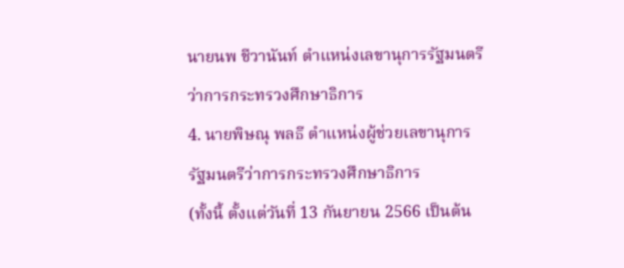นายนพ ชีวานันท์ ตำแหน่งเลขานุการรัฐมนตรีว่าการกระทรวงศึกษาธิการ
4. นายพิษณุ พลธี ตำแหน่งผู้ช่วยเลขานุการรัฐมนตรีว่าการกระทรวงศึกษาธิการ
(ทั้งนี้ ตั้งแต่วันที่ 13 กันยายน 2566 เป็นต้น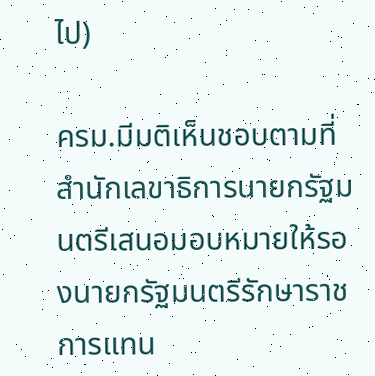ไป)

ครม.มีมติเห็นชอบตามที่สำนักเลขาธิการนายกรัฐมนตรีเสนอมอบหมายให้รองนายกรัฐมนตรีรักษาราชการแทน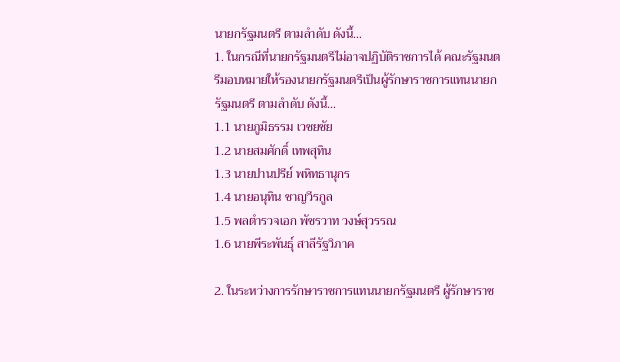นายกรัฐมนตรี ตามลำดับ ดังนี้…
1. ในกรณีที่นายกรัฐมนตรีไม่อาจปฏิบัติราชการได้ คณะรัฐมนตรีมอบหมายให้รองนายกรัฐมนตรีเป็นผู้รักษาราชการแทนนายกรัฐมนตรี ตามลำดับ ดังนี้...
1.1 นายภูมิธรรม เวชยชัย
1.2 นายสมศักดิ์ เทพสุทิน
1.3 นายปานปรีย์ พหิทธานุกร
1.4 นายอนุทิน ชาญวีรกูล
1.5 พลตำรวจเอก พัชรวาท วงษ์สุวรรณ
1.6 นายพีระพันธุ์ สาลีรัฐวิภาค

2. ในระหว่างการรักษาราชการแทนนายกรัฐมนตรี ผู้รักษาราช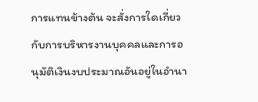การแทนข้างต้น จะสั่งการใดเกี่ยวกับการบริหารงานบุคคลและการอนุมัติเงินงบประมาณอันอยู่ในอำนา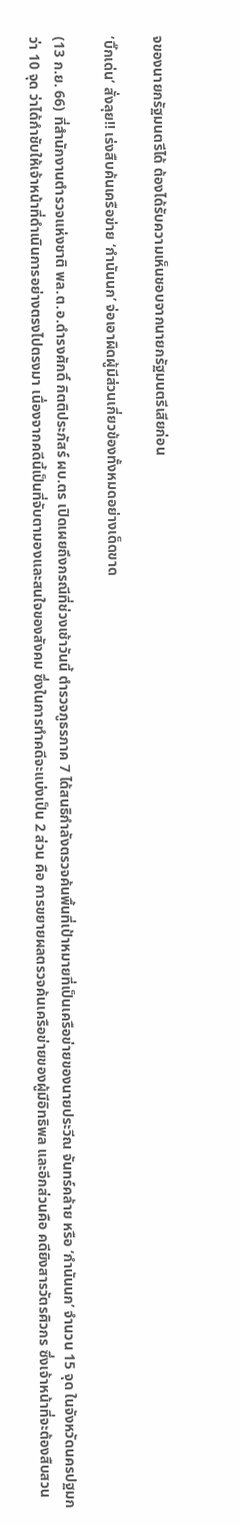จของนายกรัฐมนตรีได้ ต้องได้รับความเห็นชอบจากนายกรัฐมนตรีเสียก่อน

‘บิ๊กเด่น’ สั่งลุย!! เร่งสืบค้นเครือข่าย ‘กำนันนก’ จ่อเอาผิดผู้มีส่วนเกี่ยวข้องทั้งหมดอย่างเด็ดขาด

(13 ก.ย. 66) ที่สำนักงานตำรวจแห่งชาติ พล.ต.อ.ดำรงศักดิ์ กิตติประภัสร์ ผบ.ตร เปิดเผยถึงกรณีที่ช่วงเช้าวันนี้ ตำรวจภูธรภาค 7 ได้สนธิกำลังตรวจค้นพื้นที่เป้าหมายที่เป็นเครือข่ายของนายประวีณ จันทร์คล้าย หรือ ‘กำนันนก’ จำนวน 15 จุด ในจังหวัดนครปฐมกว่า 10 จุด ว่าได้กำชับให้เจ้าหน้าที่ดำเนินการอย่างตรงไปตรงมา เนื่องจากคดีนี้เป็นที่จับตามองและสนใจของสังคม ซึ่งในการทำคดีจะแบ่งเป็น 2 ส่วน คือ การขยายผลตรวจค้นเครือข่ายของผู้มีอิทธิพล และอีกส่วนคือ คดียิงสารวัตรศิวกร ซึ่งเจ้าหน้าที่จะต้องสืบสวน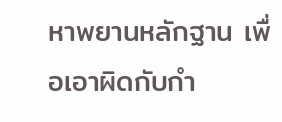หาพยานหลักฐาน เพื่อเอาผิดกับกำ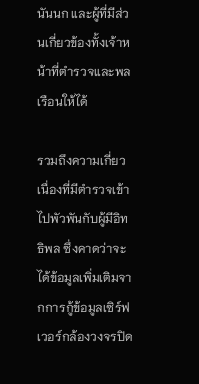นันนก และผู้ที่มีส่วนเกี่ยวข้องทั้งเจ้าหน้าที่ตำรวจและพลเรือนให้ได้

รวมถึงความเกี่ยวเนื่องที่มีตำรวจเข้าไปพัวพันกับผู้มีอิทธิพล ซึ่งคาดว่าจะได้ข้อมูลเพิ่มเติมจากการกู้ข้อมูลเซิร์ฟเวอร์กล้องวงจรปิด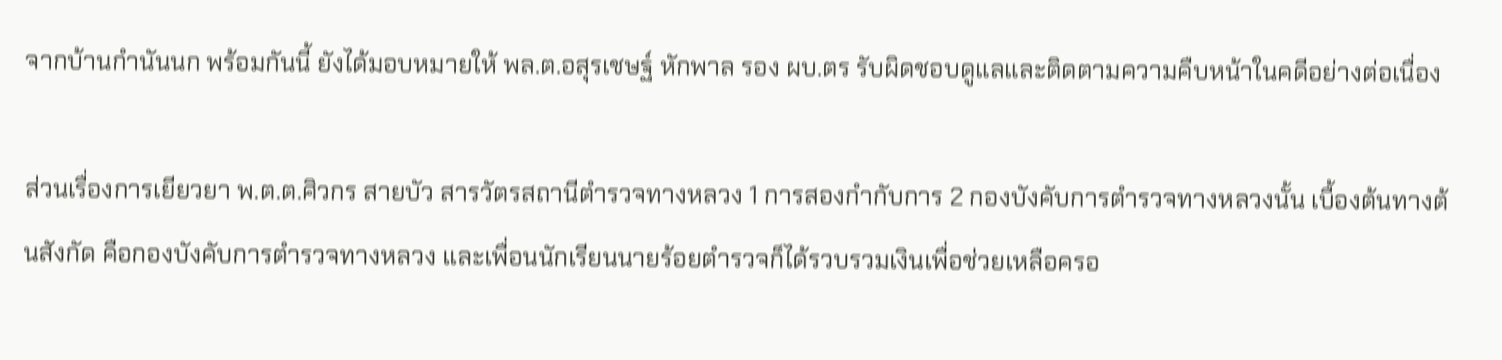จากบ้านกำนันนก พร้อมกันนี้ ยังได้มอบหมายให้ พล.ต.อสุรเชษฐ์ หักพาล รอง ผบ.ตร รับผิดชอบดูแลและติดตามความคืบหน้าในคดีอย่างต่อเนื่อง

ส่วนเรื่องการเยียวยา พ.ต.ต.ศิวกร สายบัว สารวัตรสถานีตำรวจทางหลวง 1 การสองกำกับการ 2 กองบังคับการตำรวจทางหลวงนั้น เบื้องต้นทางต้นสังกัด คือกองบังคับการตำรวจทางหลวง และเพื่อนนักเรียนนายร้อยตำรวจก็ได้รวบรวมเงินเพื่อช่วยเหลือครอ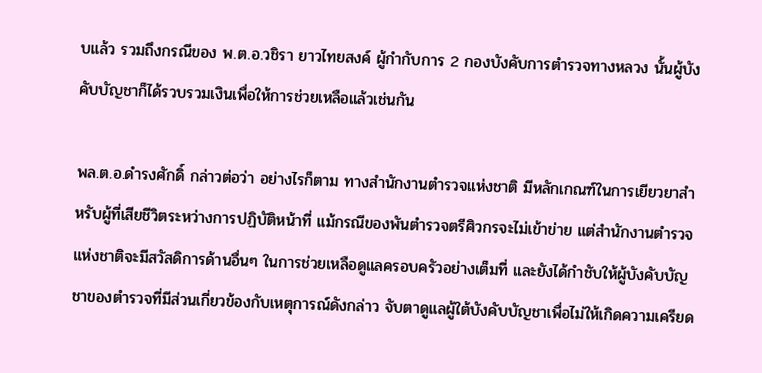บแล้ว รวมถึงกรณีของ พ.ต.อ.วชิรา ยาวไทยสงค์ ผู้กำกับการ 2 กองบังคับการตำรวจทางหลวง นั้นผู้บังคับบัญชาก็ได้รวบรวมเงินเพื่อให้การช่วยเหลือแล้วเช่นกัน

พล.ต.อ.ดำรงศักดิ์ กล่าวต่อว่า อย่างไรก็ตาม ทางสำนักงานตำรวจแห่งชาติ มีหลักเกณฑ์ในการเยียวยาสำหรับผู้ที่เสียชีวิตระหว่างการปฏิบัติหน้าที่ แม้กรณีของพันตำรวจตรีศิวกรจะไม่เข้าข่าย แต่สำนักงานตำรวจแห่งชาติจะมีสวัสดิการด้านอื่นๆ ในการช่วยเหลือดูแลครอบครัวอย่างเต็มที่ และยังได้กำชับให้ผู้บังคับบัญชาของตำรวจที่มีส่วนเกี่ยวข้องกับเหตุการณ์ดังกล่าว จับตาดูแลผู้ใต้บังคับบัญชาเพื่อไม่ให้เกิดความเครียด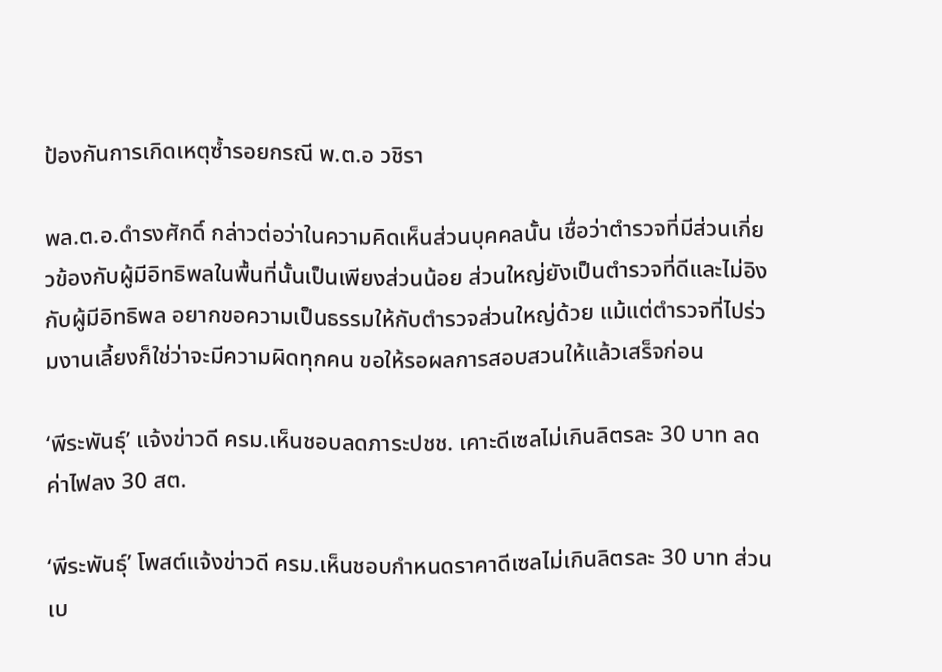ป้องกันการเกิดเหตุซ้ำรอยกรณี พ.ต.อ วชิรา

พล.ต.อ.ดำรงศักดิ์ กล่าวต่อว่าในความคิดเห็นส่วนบุคคลนั้น เชื่อว่าตำรวจที่มีส่วนเกี่ยวข้องกับผู้มีอิทธิพลในพื้นที่นั้นเป็นเพียงส่วนน้อย ส่วนใหญ่ยังเป็นตำรวจที่ดีและไม่อิงกับผู้มีอิทธิพล อยากขอความเป็นธรรมให้กับตำรวจส่วนใหญ่ด้วย แม้แต่ตำรวจที่ไปร่วมงานเลี้ยงก็ใช่ว่าจะมีความผิดทุกคน ขอให้รอผลการสอบสวนให้แล้วเสร็จก่อน

‘พีระพันธุ์’ แจ้งข่าวดี ครม.เห็นชอบลดภาระปชช. เคาะดีเซลไม่เกินลิตรละ 30 บาท ลดค่าไฟลง 30 สต.

‘พีระพันธุ์’ โพสต์แจ้งข่าวดี ครม.เห็นชอบกำหนดราคาดีเซลไม่เกินลิตรละ 30 บาท ส่วนเบ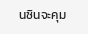นซินจะคุม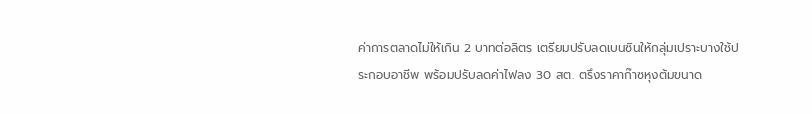ค่าการตลาดไม่ให้เกิน 2 บาทต่อลิตร เตรียมปรับลดเบนซินให้กลุ่มเปราะบางใช้ประกอบอาชีพ พร้อมปรับลดค่าไฟลง 30 สต. ตรึงราคาก๊าซหุงต้มขนาด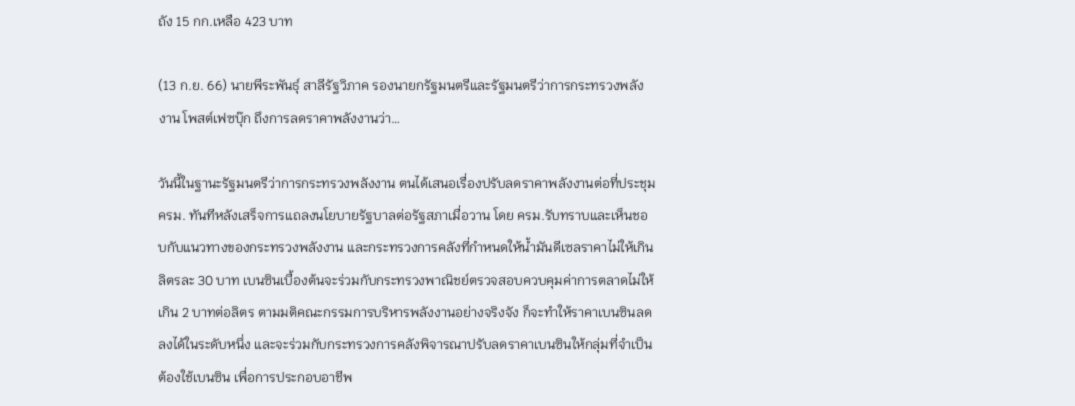ถัง 15 กก.เหลือ 423 บาท

(13 ก.ย. 66) นายพีระพันธุ์ สาลีรัฐวิภาค รองนายกรัฐมนตรีและรัฐมนตรีว่าการกระทรวงพลังงาน โพสต์เฟซบุ๊ก ถึงการลดราคาพลังงานว่า…

วันนี้ในฐานะรัฐมนตรีว่าการกระทรวงพลังงาน ตนได้เสนอเรื่องปรับลดราคาพลังงานต่อที่ประชุม ครม. ทันทีหลังเสร็จการแถลงนโยบายรัฐบาลต่อรัฐสภาเมื่อวาน โดย ครม.รับทราบและเห็นชอบกับแนวทางของกระทรวงพลังงาน และกระทรวงการคลังที่กำหนดให้น้ำมันดีเซลราคาไม่ให้เกินลิตรละ 30 บาท เบนซินเบื้องต้นจะร่วมกับกระทรวงพาณิชย์ตรวจสอบควบคุมค่าการตลาดไม่ให้เกิน 2 บาทต่อลิตร ตามมติคณะกรรมการบริหารพลังงานอย่างจริงจัง ก็จะทำให้ราคาเบนซินลดลงได้ในระดับหนึ่ง และจะร่วมกับกระทรวงการคลังพิจารณาปรับลดราคาเบนซินให้กลุ่มที่จำเป็นต้องใช้เบนซิน เพื่อการประกอบอาชีพ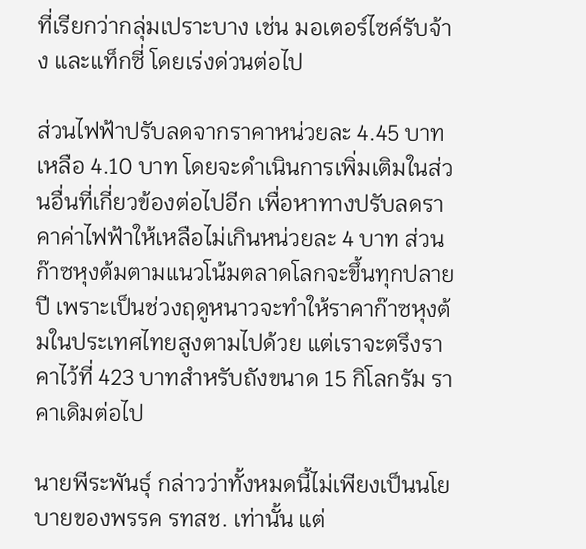ที่เรียกว่ากลุ่มเปราะบาง เช่น มอเตอร์ไซค์รับจ้าง และแท็กซี่ โดยเร่งด่วนต่อไป

ส่วนไฟฟ้าปรับลดจากราคาหน่วยละ 4.45 บาทเหลือ 4.10 บาท โดยจะดำเนินการเพิ่มเติมในส่วนอื่นที่เกี่ยวข้องต่อไปอีก เพื่อหาทางปรับลดราคาค่าไฟฟ้าให้เหลือไม่เกินหน่วยละ 4 บาท ส่วนก๊าซหุงต้มตามแนวโน้มตลาดโลกจะขึ้นทุกปลายปี เพราะเป็นช่วงฤดูหนาวจะทำให้ราคาก๊าซหุงต้มในประเทศไทยสูงตามไปด้วย แต่เราจะตรึงราคาไว้ที่ 423 บาทสำหรับถังขนาด 15 กิโลกรัม ราคาเดิมต่อไป

นายพีระพันธุ์ กล่าวว่าทั้งหมดนี้ไม่เพียงเป็นนโยบายของพรรค รทสช. เท่านั้น แต่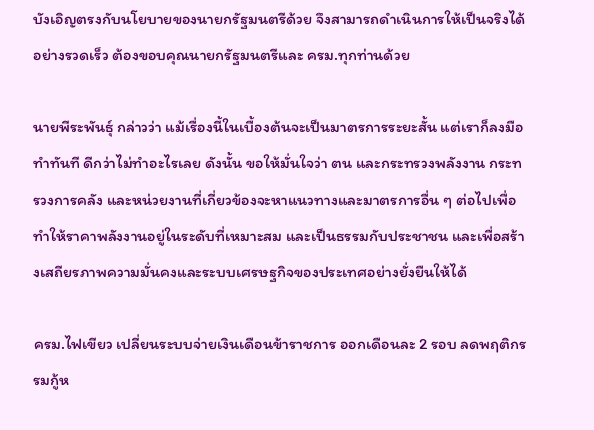บังเอิญตรงกับนโยบายของนายกรัฐมนตรีด้วย จึงสามารถดำเนินการให้เป็นจริงได้อย่างรวดเร็ว ต้องขอบคุณนายกรัฐมนตรีและ ครม.ทุกท่านด้วย

นายพีระพันธุ์ กล่าวว่า แม้เรื่องนี้ในเบื้องต้นจะเป็นมาตรการระยะสั้น แต่เราก็ลงมือทำทันที ดีกว่าไม่ทำอะไรเลย ดังนั้น ขอให้มั่นใจว่า ตน และกระทรวงพลังงาน กระทรวงการคลัง และหน่วยงานที่เกี่ยวข้องจะหาแนวทางและมาตรการอื่น ๆ ต่อไปเพื่อทำให้ราคาพลังงานอยู่ในระดับที่เหมาะสม และเป็นธรรมกับประชาชน และเพื่อสร้างเสถียรภาพความมั่นคงและระบบเศรษฐกิจของประเทศอย่างยั่งยืนให้ได้

ครม.ไฟเขียว เปลี่ยนระบบจ่ายเงินเดือนข้าราชการ ออกเดือนละ 2 รอบ ลดพฤติกรรมกู้ห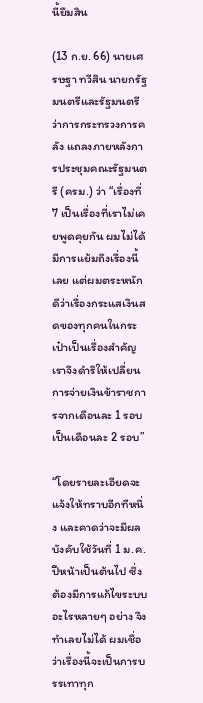นี้ยืมสิน

(13 ก.ย. 66) นายเศรษฐา ทวีสิน นายกรัฐมนตรีและรัฐมนตรีว่าการกระทรวงการคลัง แถลงภายหลังการประชุมคณะรัฐมนตรี (ครม.) ว่า “เรื่องที่ 7 เป็นเรื่องที่เราไม่เคยพูดคุยกัน ผมไม่ได้มีการแย้มถึงเรื่องนี้เลย แต่ผมตระหนักดีว่าเรื่องกระแสเงินสดของทุกคนในกระเป๋าเป็นเรื่องสำคัญ เราจึงดำริให้เปลี่ยนการจ่ายเงินข้าราชการจากเดือนละ 1 รอบเป็นเดือนละ 2 รอบ”

“โดยรายละเอียดจะแจ้งให้ทราบอีกทีหนึ่ง และคาดว่าจะมีผลบังคับใช้วันที่ 1 ม.ค.ปีหน้าเป็นต้นไป ซึ่งต้องมีการแก้ไขระบบอะไรหลายๆ อย่าง จึงทำเลยไม่ได้ ผมเชื่อว่าเรื่องนี้จะเป็นการบรรเทาทุก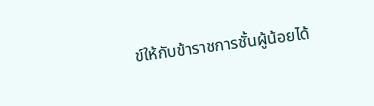ข์ให้กับข้าราชการชั้นผู้น้อยได้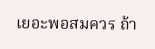เยอะพอสมควร ถ้า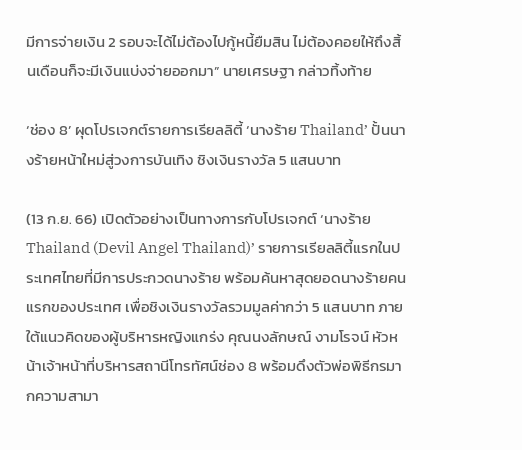มีการจ่ายเงิน 2 รอบจะได้ไม่ต้องไปกู้หนี้ยืมสิน ไม่ต้องคอยให้ถึงสิ้นเดือนก็จะมีเงินแบ่งจ่ายออกมา” นายเศรษฐา กล่าวทิ้งท้าย

‘ช่อง 8’ ผุดโปรเจกต์รายการเรียลลิตี้ ‘นางร้าย Thailand’ ปั้นนางร้ายหน้าใหม่สู่วงการบันเทิง ชิงเงินรางวัล 5 แสนบาท

(13 ก.ย. 66) เปิดตัวอย่างเป็นทางการกับโปรเจกต์ ‘นางร้าย Thailand (Devil Angel Thailand)’ รายการเรียลลิตี้แรกในประเทศไทยที่มีการประกวดนางร้าย พร้อมค้นหาสุดยอดนางร้ายคนแรกของประเทศ เพื่อชิงเงินรางวัลรวมมูลค่ากว่า 5 แสนบาท ภายใต้แนวคิดของผู้บริหารหญิงแกร่ง คุณนงลักษณ์ งามโรจน์ หัวหน้าเจ้าหน้าที่บริหารสถานีโทรทัศน์ช่อง 8 พร้อมดึงตัวพ่อพิธีกรมากความสามา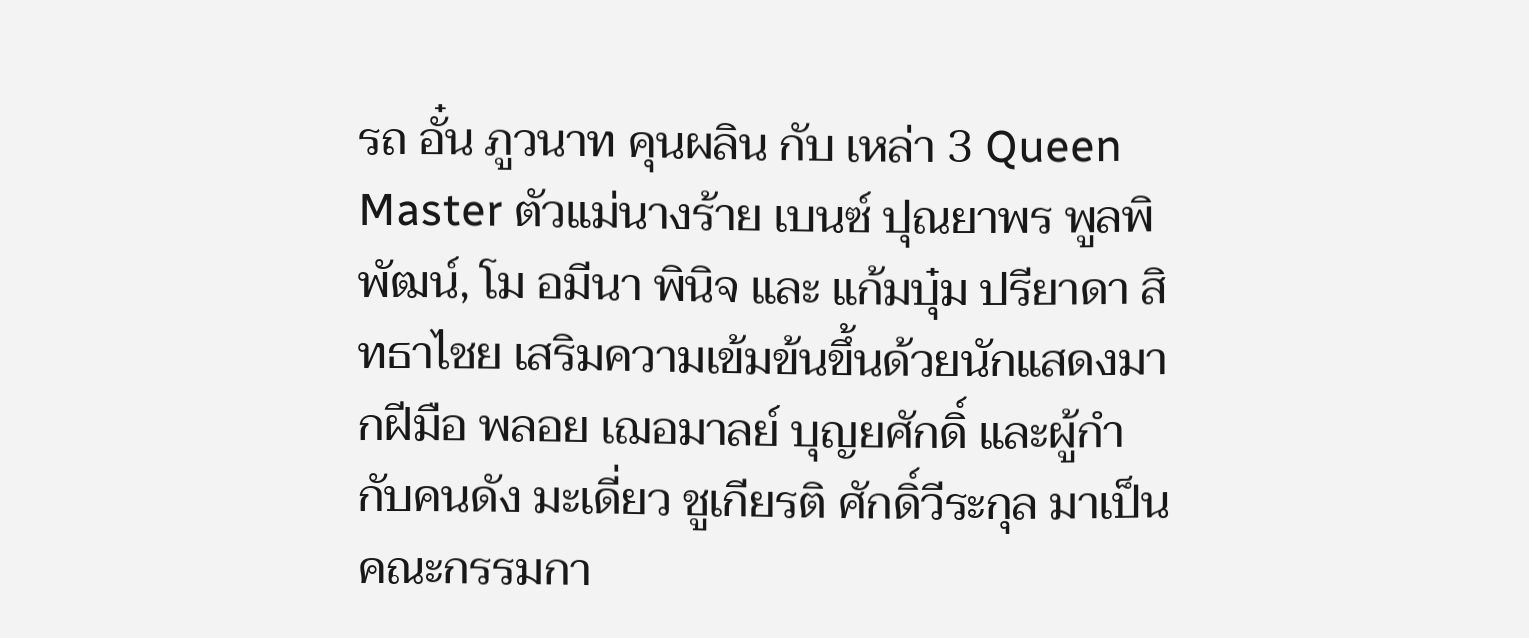รถ อั๋น ภูวนาท คุนผลิน กับ เหล่า 3 Queen Master ตัวแม่นางร้าย เบนซ์ ปุณยาพร พูลพิพัฒน์, โม อมีนา พินิจ และ แก้มบุ๋ม ปรียาดา สิทธาไชย เสริมความเข้มข้นขึ้นด้วยนักแสดงมากฝีมือ พลอย เฌอมาลย์ บุญยศักดิ์ และผู้กำกับคนดัง มะเดี่ยว ชูเกียรติ ศักดิ์วีระกุล มาเป็นคณะกรรมกา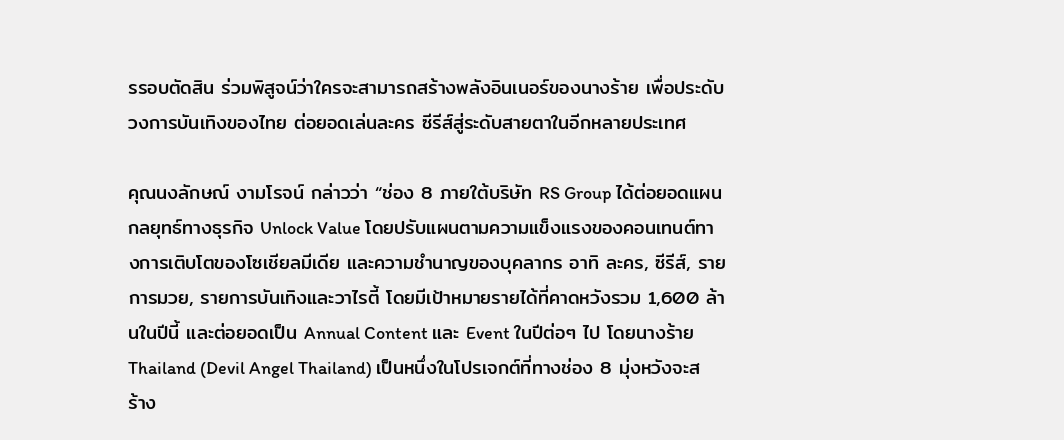รรอบตัดสิน ร่วมพิสูจน์ว่าใครจะสามารถสร้างพลังอินเนอร์ของนางร้าย เพื่อประดับวงการบันเทิงของไทย ต่อยอดเล่นละคร ซีรีส์สู่ระดับสายตาในอีกหลายประเทศ

คุณนงลักษณ์ งามโรจน์ กล่าวว่า “ช่อง 8 ภายใต้บริษัท RS Group ได้ต่อยอดแผนกลยุทธ์ทางธุรกิจ Unlock Value โดยปรับแผนตามความแข็งแรงของคอนเทนต์ทางการเติบโตของโซเชียลมีเดีย และความชำนาญของบุคลากร อาทิ ละคร, ซีรีส์, รายการมวย, รายการบันเทิงและวาไรตี้ โดยมีเป้าหมายรายได้ที่คาดหวังรวม 1,600 ล้านในปีนี้ และต่อยอดเป็น Annual Content และ Event ในปีต่อๆ ไป โดยนางร้าย Thailand (Devil Angel Thailand) เป็นหนึ่งในโปรเจกต์ที่ทางช่อง 8 มุ่งหวังจะสร้าง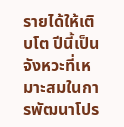รายได้ให้เติบโต ปีนี้เป็นจังหวะที่เหมาะสมในการพัฒนาโปร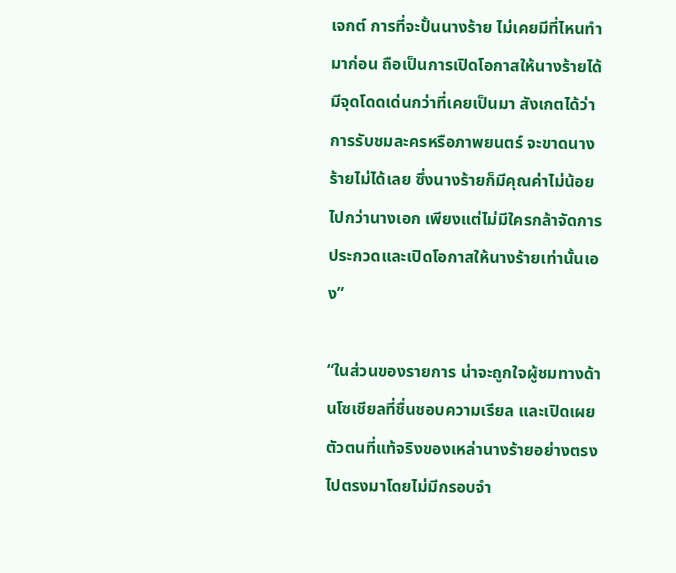เจกต์ การที่จะปั้นนางร้าย ไม่เคยมีที่ไหนทำมาก่อน ถือเป็นการเปิดโอกาสให้นางร้ายได้มีจุดโดดเด่นกว่าที่เคยเป็นมา สังเกตได้ว่าการรับชมละครหรือภาพยนตร์ จะขาดนางร้ายไม่ได้เลย ซึ่งนางร้ายก็มีคุณค่าไม่น้อยไปกว่านางเอก เพียงแต่ไม่มีใครกล้าจัดการประกวดและเปิดโอกาสให้นางร้ายเท่านั้นเอง”

“ในส่วนของรายการ น่าจะถูกใจผู้ชมทางด้านโซเชียลที่ชื่นชอบความเรียล และเปิดเผยตัวตนที่แท้จริงของเหล่านางร้ายอย่างตรงไปตรงมาโดยไม่มีกรอบจำ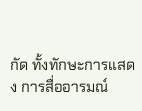กัด ทั้งทักษะการแสดง การสื่ออารมณ์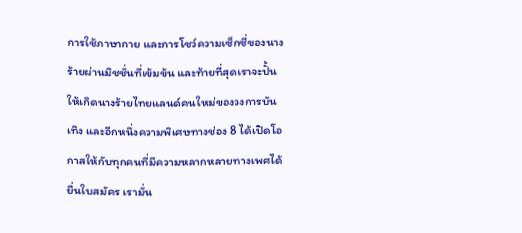การใช้ภาษากาย และการโชว์ความเซ็กซี่ของนางร้ายผ่านมิชชั่นที่เข้มข้น และท้ายที่สุดเราจะปั้นให้เกิดนางร้ายไทยแลนด์คนใหม่ของวงการบันเทิง และอีกหนึ่งความพิเศษทางช่อง 8 ได้เปิดโอกาสให้กับทุกคนที่มีความหลากหลายทางเพศได้ยื่นใบสมัคร เรามั่น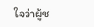ใจว่าผู้ช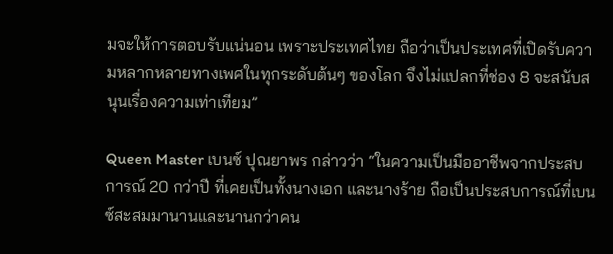มจะให้การตอบรับแน่นอน เพราะประเทศไทย ถือว่าเป็นประเทศที่เปิดรับความหลากหลายทางเพศในทุกระดับต้นๆ ของโลก จึงไม่แปลกที่ช่อง 8 จะสนับสนุนเรื่องความเท่าเทียม”

Queen Master เบนซ์ ปุณยาพร กล่าวว่า “ในความเป็นมืออาชีพจากประสบการณ์ 20 กว่าปี ที่เคยเป็นทั้งนางเอก และนางร้าย ถือเป็นประสบการณ์ที่เบนซ์สะสมมานานและนานกว่าคน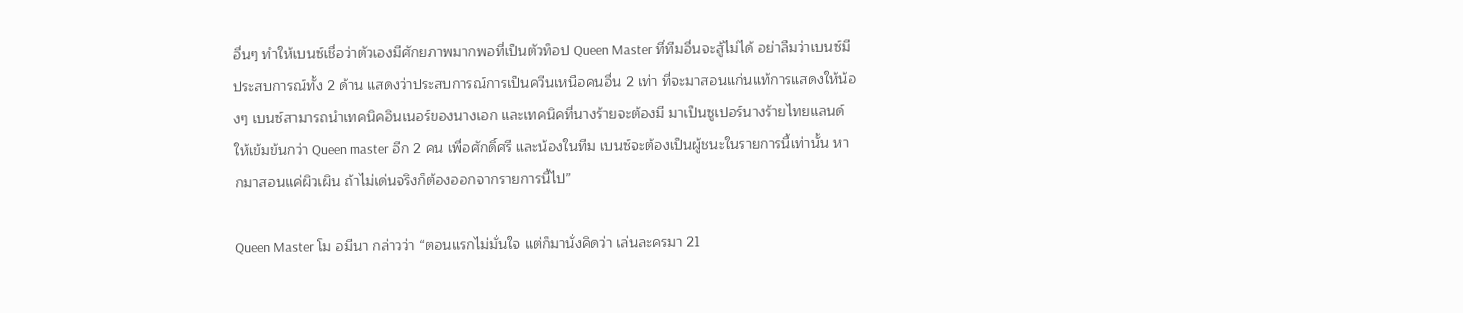อื่นๆ ทำให้เบนซ์เชื่อว่าตัวเองมีศักยภาพมากพอที่เป็นตัวท็อป Queen Master ที่ทีมอื่นจะสู้ไม่ได้ อย่าลืมว่าเบนซ์มีประสบการณ์ทั้ง 2 ด้าน แสดงว่าประสบการณ์การเป็นควีนเหนือคนอื่น 2 เท่า ที่จะมาสอนแก่นแท้การแสดงให้น้องๆ เบนซ์สามารถนำเทคนิคอินเนอร์ของนางเอก และเทคนิคที่นางร้ายจะต้องมี มาเป็นซูเปอร์นางร้ายไทยแลนด์ให้เข้มข้นกว่า Queen master อีก 2 คน เพื่อศักดิ์ศรี และน้องในทีม เบนซ์จะต้องเป็นผู้ชนะในรายการนี้เท่านั้น หากมาสอนแค่ผิวเผิน ถ้าไม่เด่นจริงก็ต้องออกจากรายการนี้ไป”

Queen Master โม อมีนา กล่าวว่า “ตอนแรกไม่มั่นใจ แต่ก็มานั่งคิดว่า เล่นละครมา 21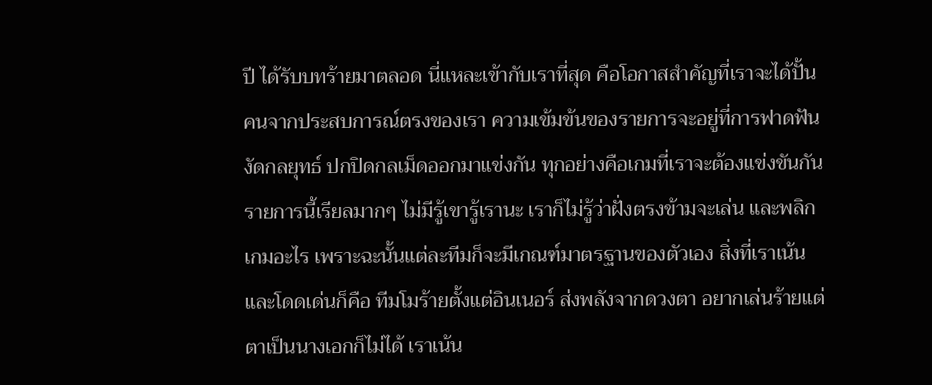ปี ได้รับบทร้ายมาตลอด นี่แหละเข้ากับเราที่สุด คือโอกาสสำคัญที่เราจะได้ปั้นคนจากประสบการณ์ตรงของเรา ความเข้มข้นของรายการจะอยู่ที่การฟาดฟัน งัดกลยุทธ์ ปกปิดกลเม็ดออกมาแข่งกัน ทุกอย่างคือเกมที่เราจะต้องแข่งขันกัน รายการนี้เรียลมากๆ ไม่มีรู้เขารู้เรานะ เราก็ไม่รู้ว่าฝั่งตรงข้ามจะเล่น และพลิกเกมอะไร เพราะฉะนั้นแต่ละทีมก็จะมีเกณฑ์มาตรฐานของตัวเอง สิ่งที่เราเน้นและโดดเด่นก็คือ ทีมโมร้ายตั้งแต่อินเนอร์ ส่งพลังจากดวงตา อยากเล่นร้ายแต่ตาเป็นนางเอกก็ไม่ได้ เราเน้น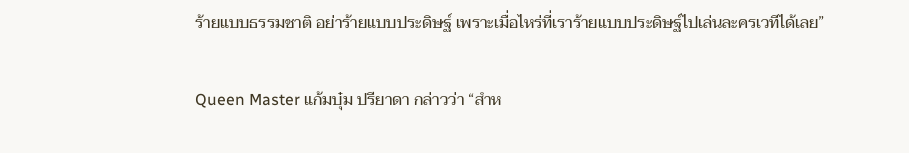ร้ายแบบธรรมชาติ อย่าร้ายแบบประดิษฐ์ เพราะเมื่อไหร่ที่เราร้ายแบบประดิษฐ์ไปเล่นละครเวทีได้เลย”

Queen Master แก้มบุ๋ม ปรียาดา กล่าวว่า “สำห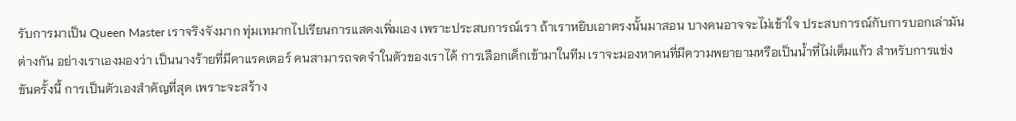รับการมาเป็น Queen Master เราจริงจังมาก ทุ่มเทมากไปเรียนการแสดงเพิ่มเอง เพราะประสบการณ์เรา ถ้าเราหยิบเอาตรงนั้นมาสอน บางคนอาจจะไม่เข้าใจ ประสบการณ์กับการบอกเล่ามันต่างกัน อย่างเราเองมองว่า เป็นนางร้ายที่มีคาแรคเตอร์ คนสามารถจดจำในตัวของเราได้ การเลือกเด็กเข้ามาในทีม เราจะมองหาคนที่มีความพยายามหรือเป็นน้ำที่ไม่เต็มแก้ว สำหรับการแข่งขันครั้งนี้ การเป็นตัวเองสำคัญที่สุด เพราะจะสร้าง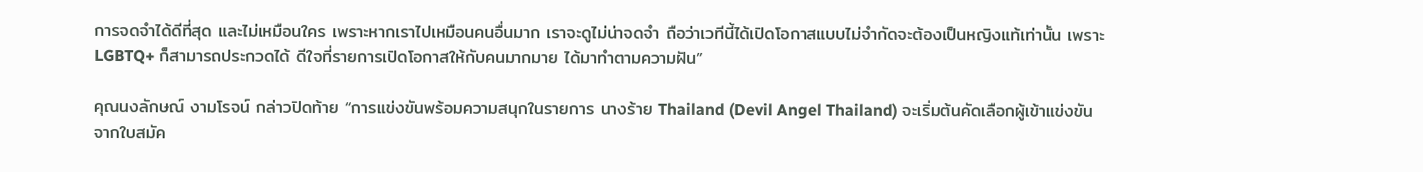การจดจำได้ดีที่สุด และไม่เหมือนใคร เพราะหากเราไปเหมือนคนอื่นมาก เราจะดูไม่น่าจดจำ ถือว่าเวทีนี้ได้เปิดโอกาสแบบไม่จำกัดจะต้องเป็นหญิงแท้เท่านั้น เพราะ LGBTQ+ ก็สามารถประกวดได้ ดีใจที่รายการเปิดโอกาสให้กับคนมากมาย ได้มาทำตามความฝัน”

คุณนงลักษณ์ งามโรจน์ กล่าวปิดท้าย “การแข่งขันพร้อมความสนุกในรายการ นางร้าย Thailand (Devil Angel Thailand) จะเริ่มต้นคัดเลือกผู้เข้าแข่งขันจากใบสมัค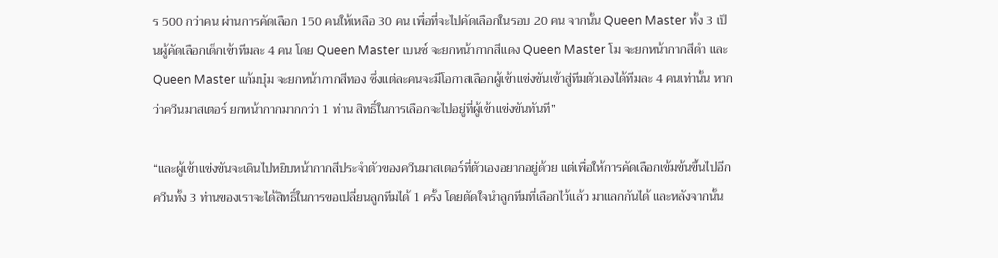ร 500 กว่าคน ผ่านการคัดเลือก 150 คนให้เหลือ 30 คน เพื่อที่จะไปคัดเลือกในรอบ 20 คน จากนั้น Queen Master ทั้ง 3 เป็นผู้คัดเลือกเด็กเข้าทีมละ 4 คน โดย Queen Master เบนซ์ จะยกหน้ากากสีแดง Queen Master โม จะยกหน้ากากสีดำ และ Queen Master แก้มบุ๋ม จะยกหน้ากากสีทอง ซึ่งแต่ละคนจะมีโอกาสเลือกผู้เข้าแข่งขันเข้าสู่ทีมตัวเองได้ทีมละ 4 คนเท่านั้น หากว่าควีนมาสเตอร์ ยกหน้ากากมากกว่า 1 ท่าน สิทธิ์ในการเลือกจะไปอยู่ที่ผู้เข้าแข่งขันทันที”

“และผู้เข้าแข่งขันจะเดินไปหยิบหน้ากากสีประจำตัวของควีนมาสเตอร์ที่ตัวเองอยากอยู่ด้วย แต่เพื่อให้การคัดเลือกเข้มข้นขึ้นไปอีก ควีนทั้ง 3 ท่านของเราจะได้สิทธิ์ในการขอเปลี่ยนลูกทีมได้ 1 ครั้ง โดยตัดใจนําลูกทีมที่เลือกไว้แล้ว มาแลกกันได้ และหลังจากนั้น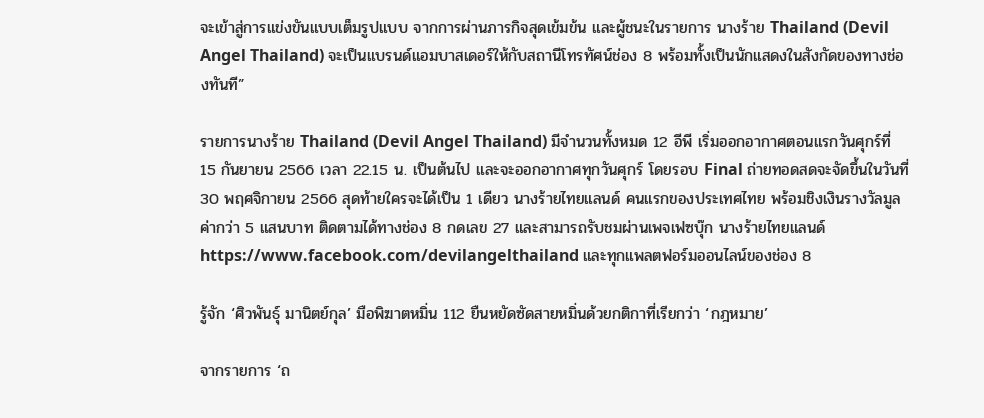จะเข้าสู่การแข่งขันแบบเต็มรูปแบบ จากการผ่านภารกิจสุดเข้มข้น และผู้ชนะในรายการ นางร้าย Thailand (Devil Angel Thailand) จะเป็นแบรนด์แอมบาสเดอร์ให้กับสถานีโทรทัศน์ช่อง 8 พร้อมทั้งเป็นนักแสดงในสังกัดของทางช่องทันที”

รายการนางร้าย Thailand (Devil Angel Thailand) มีจำนวนทั้งหมด 12 อีพี เริ่มออกอากาศตอนแรกวันศุกร์ที่ 15 กันยายน 2566 เวลา 22.15 น. เป็นต้นไป และจะออกอากาศทุกวันศุกร์ โดยรอบ Final ถ่ายทอดสดจะจัดขึ้นในวันที่ 30 พฤศจิกายน 2566 สุดท้ายใครจะได้เป็น 1 เดียว นางร้ายไทยแลนด์ คนแรกของประเทศไทย พร้อมชิงเงินรางวัลมูลค่ากว่า 5 แสนบาท ติดตามได้ทางช่อง 8 กดเลข 27 และสามารถรับชมผ่านเพจเฟซบุ๊ก นางร้ายไทยแลนด์ https://www.facebook.com/devilangelthailand และทุกแพลตฟอร์มออนไลน์ของช่อง 8

รู้จัก ‘ศิวพันธุ์ มานิตย์กุล’ มือพิฆาตหมิ่น 112 ยืนหยัดซัดสายหมิ่นด้วยกติกาที่เรียกว่า ‘กฎหมาย’

จากรายการ ‘ถ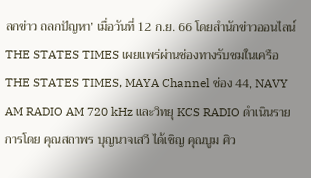ลกข่าว ถลกปัญหา’ เมื่อวันที่ 12 ก.ย. 66 โดยสำนักข่าวออนไลน์ THE STATES TIMES เผยแพร่ผ่านช่องทางรับชมในเครือ THE STATES TIMES, MAYA Channel ช่อง 44, NAVY AM RADIO AM 720 kHz และวิทยุ KCS RADIO ดำเนินรายการโดย คุณสถาพร บุญนาจเสวี ได้เชิญ คุณบูม ศิว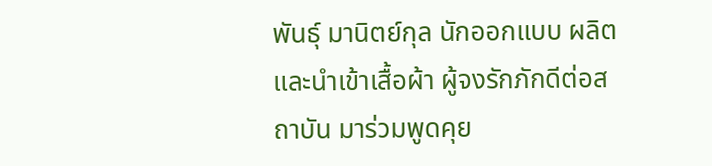พันธุ์ มานิตย์กุล นักออกแบบ ผลิต และนำเข้าเสื้อผ้า ผู้จงรักภักดีต่อสถาบัน มาร่วมพูดคุย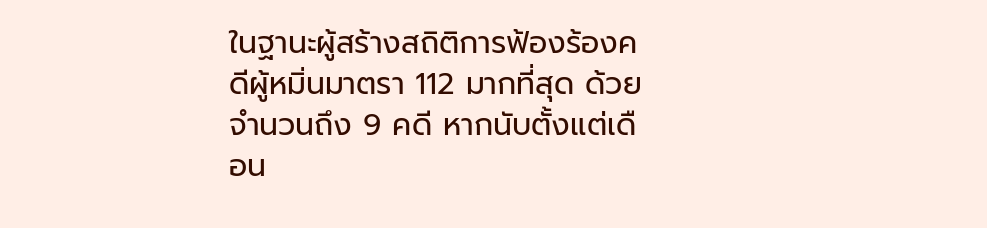ในฐานะผู้สร้างสถิติการฟ้องร้องคดีผู้หมิ่นมาตรา 112 มากที่สุด ด้วยจำนวนถึง 9 คดี หากนับตั้งแต่เดือน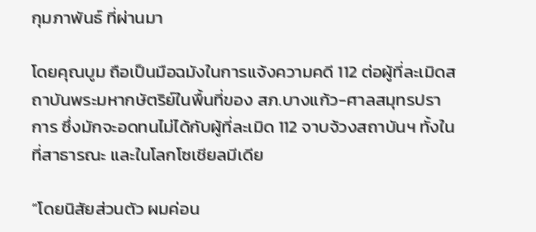กุมภาพันธ์ ที่ผ่านมา

โดยคุณบูม ถือเป็นมือฉมังในการแจ้งความคดี 112 ต่อผู้ที่ละเมิดสถาบันพระมหากษัตริย์ในพื้นที่ของ สภ.บางแก้ว-ศาลสมุทรปราการ ซึ่งมักจะอดทนไม่ได้กับผู้ที่ละเมิด 112 จาบจ้วงสถาบันฯ ทั้งในที่สาธารณะ และในโลกโซเชียลมีเดีย

“โดยนิสัยส่วนตัว ผมค่อน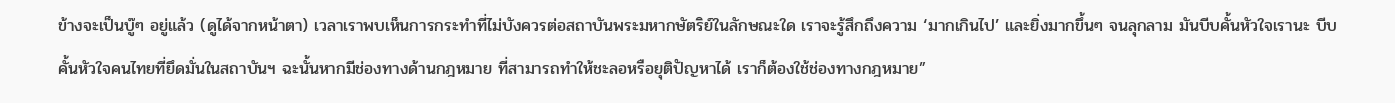ข้างจะเป็นบู๊ๆ อยู่แล้ว (ดูได้จากหน้าตา) เวลาเราพบเห็นการกระทำที่ไม่บังควรต่อสถาบันพระมหากษัตริย์ในลักษณะใด เราจะรู้สึกถึงความ ‘มากเกินไป’ และยิ่งมากขึ้นๆ จนลุกลาม มันบีบคั้นหัวใจเรานะ บีบคั้นหัวใจคนไทยที่ยึดมั่นในสถาบันฯ ฉะนั้นหากมีช่องทางด้านกฎหมาย ที่สามารถทำให้ชะลอหรือยุติปัญหาได้ เราก็ต้องใช้ช่องทางกฎหมาย”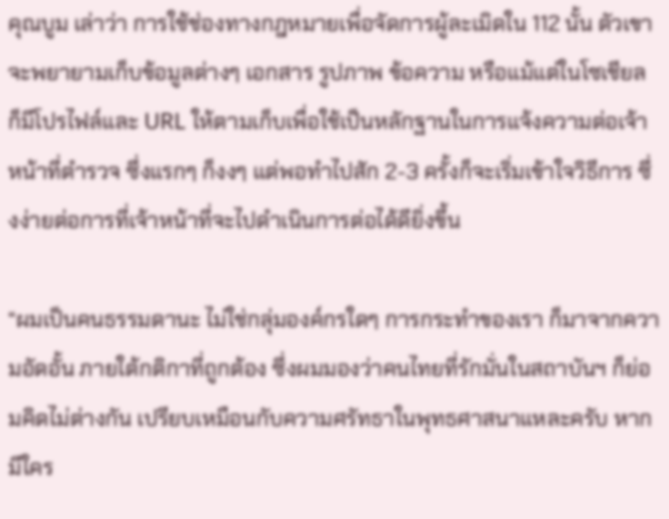คุณบูม เล่าว่า การใช้ช่องทางกฎหมายเพื่อจัดการผู้ละเมิดใน 112 นั้น ตัวเขาจะพยายามเก็บข้อมูลต่างๆ เอกสาร รูปภาพ ข้อความ หรือแม้แต่ในโซเชียล ก็มีโปรไฟล์และ URL ให้ตามเก็บเพื่อใช้เป็นหลักฐานในการแจ้งความต่อเจ้าหน้าที่ตำรวจ ซึ่งแรกๆ ก็งงๆ แต่พอทำไปสัก 2-3 ครั้งก็จะเริ่มเข้าใจวิธีการ ซึ่งง่ายต่อการที่เจ้าหน้าที่จะไปดำเนินการต่อได้ดียิ่งขึ้น

“ผมเป็นคนธรรมดานะ ไม่ใช่กลุ่มองค์กรใดๆ การกระทำของเรา ก็มาจากความอัดอั้น ภายใต้กติกาที่ถูกต้อง ซึ่งผมมองว่าคนไทยที่รักมั่นในสถาบันฯ ก็ย่อมคิดไม่ต่างกัน เปรียบเหมือนกับความศรัทธาในพุทธศาสนาแหละครับ หากมีใคร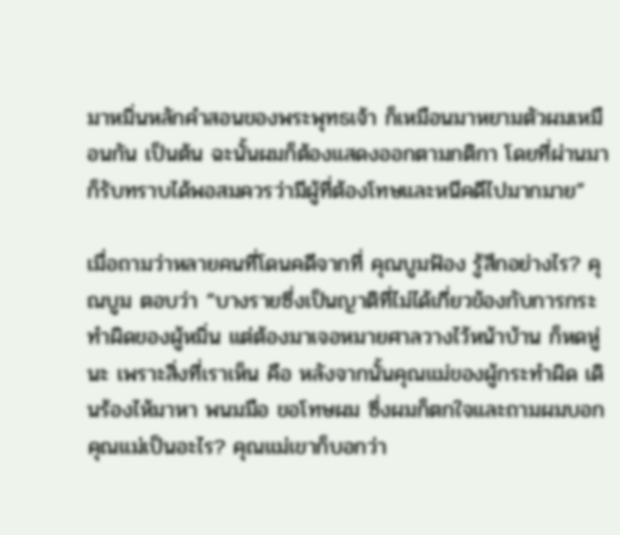มาหมิ่นหลักคำสอนของพระพุทธเจ้า ก็เหมือนมาหยามตัวผมเหมือนกัน เป็นต้น ฉะนั้นผมก็ต้องแสดงออกตามกติกา โดยที่ผ่านมา ก็รับทราบได้พอสมควรว่ามีผู้ที่ต้องโทษและหนีคดีไปมากมาย”

เมื่อถามว่าหลายคนที่โดนคดีจากที่ คุณบูมฟ้อง รู้สึกอย่างไร? คุณบูม ตอบว่า “บางรายซึ่งเป็นญาติที่ไม่ได้เกี่ยวข้องกับการกระทำผิดของผู้หมิ่น แต่ต้องมาเจอหมายศาลวางไว้หน้าบ้าน ก็หดหู่นะ เพราะสิ่งที่เราเห็น คือ หลังจากนั้นคุณแม่ของผู้กระทำผิด เดินร้องไห้มาหา พนมมือ ขอโทษผม ซึ่งผมก็ตกใจและถามผมบอกคุณแม่เป็นอะไร? คุณแม่เขาก็บอกว่า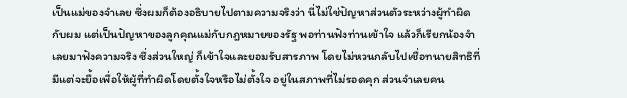เป็นแม่ของจําเลย ซึ่งผมก็ต้องอธิบายไปตามความจริงว่า นี่ไม่ใช่ปัญหาส่วนตัวระหว่างผู้ทำผิดกับผม แต่เป็นปัญหาของลูกคุณแม่กับกฎหมายของรัฐ พอท่านฟังท่านเข้าใจ แล้วก็เรียกน้องจำเลยมาฟังความจริง ซึ่งส่วนใหญ่ ก็เข้าใจและยอมรับสารภาพ โดยไม่หวนกลับไปเชื่อทนายสิทธิที่มีแต่จะยื้อเพื่อให้ผู้ที่ทำผิดโดยตั้งใจหรือไม่ตั้งใจ อยู่ในสภาพที่ไม่รอดคุก ส่วนจำเลยคน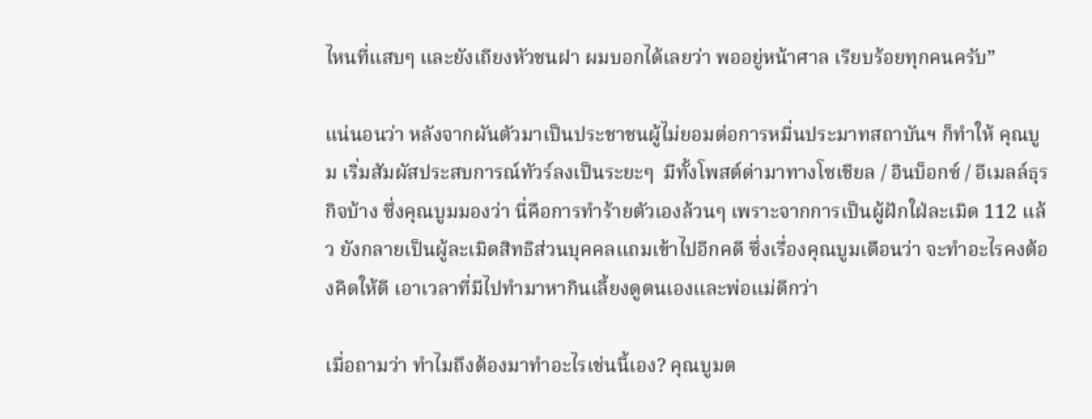ไหนที่แสบๆ และยังเถียงหัวชนฝา ผมบอกได้เลยว่า พออยู่หน้าศาล เรียบร้อยทุกคนครับ”

แน่นอนว่า หลังจากผันตัวมาเป็นประชาชนผู้ไม่ยอมต่อการหมิ่นประมาทสถาบันฯ ก็ทำให้ คุณบูม เริ่มสัมผัสประสบการณ์ทัวร์ลงเป็นระยะๆ  มีทั้งโพสต์ด่ามาทางโซเชียล / อินบ็อกซ์ / อีเมลล์ธุรกิจบ้าง ซึ่งคุณบูมมองว่า นี่คือการทำร้ายตัวเองล้วนๆ เพราะจากการเป็นผู้ฝักใฝ่ละเมิด 112 แล้ว ยังกลายเป็นผู้ละเมิดสิทธิส่วนบุคคลแถมเข้าไปอีกคดี ซึ่งเรื่องคุณบูมเตือนว่า จะทำอะไรคงต้องคิดให้ดี เอาเวลาที่มีไปทำมาหากินเลี้ยงดูตนเองและพ่อแม่ดีกว่า

เมื่อถามว่า ทำไมถึงต้องมาทำอะไรเช่นนี้เอง? คุณบูมต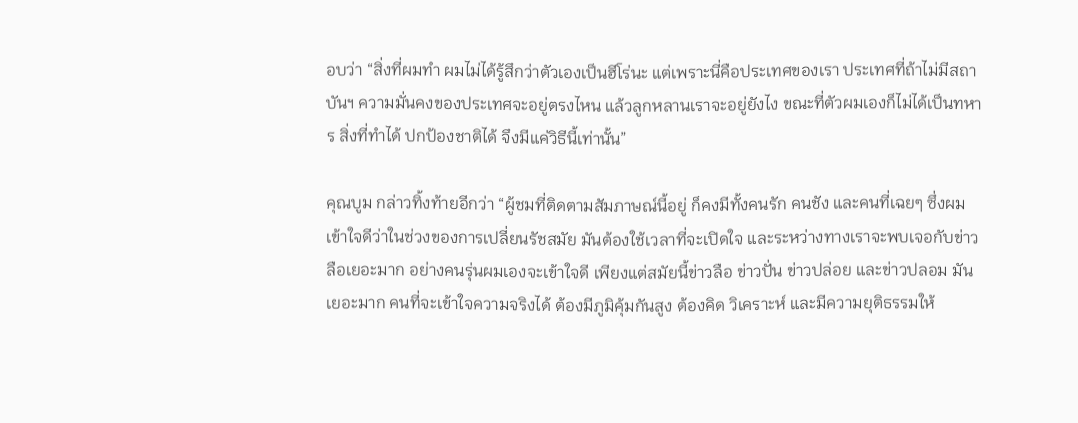อบว่า “สิ่งที่ผมทำ ผมไม่ได้รู้สึกว่าตัวเองเป็นฮีโร่นะ แต่เพราะนี่คือประเทศของเรา ประเทศที่ถ้าไม่มีสถาบันฯ ความมั่นคงของประเทศจะอยู่ตรงไหน แล้วลูกหลานเราจะอยู่ยังไง ขณะที่ตัวผมเองก็ไม่ได้เป็นทหาร สิ่งที่ทำได้ ปกป้องชาติได้ จึงมีแค่วิธีนี้เท่านั้น”

คุณบูม กล่าวทิ้งท้ายอีกว่า “ผู้ชมที่ติดตามสัมภาษณ์นี้อยู่ ก็คงมีทั้งคนรัก คนชัง และคนที่เฉยๆ ซึ่งผมเข้าใจดีว่าในช่วงของการเปลี่ยนรัชสมัย มันต้องใช้เวลาที่จะเปิดใจ และระหว่างทางเราจะพบเจอกับข่าวลือเยอะมาก อย่างคนรุ่นผมเองจะเข้าใจดี เพียงแต่สมัยนี้ข่าวลือ ข่าวปั่น ข่าวปล่อย และข่าวปลอม มันเยอะมาก คนที่จะเข้าใจความจริงได้ ต้องมีภูมิคุ้มกันสูง ต้องคิด วิเคราะห์ และมีความยุติธรรมให้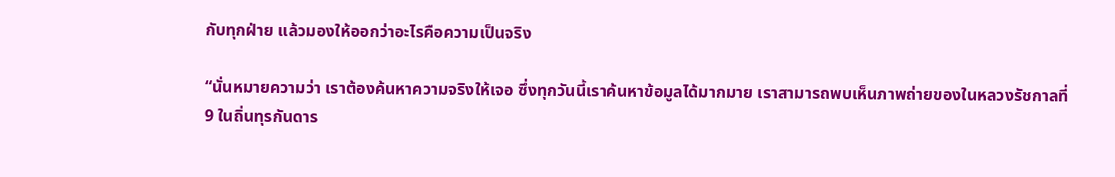กับทุกฝ่าย แล้วมองให้ออกว่าอะไรคือความเป็นจริง

“นั่นหมายความว่า เราต้องค้นหาความจริงให้เจอ ซึ่งทุกวันนี้เราค้นหาข้อมูลได้มากมาย เราสามารถพบเห็นภาพถ่ายของในหลวงรัชกาลที่ 9 ในถิ่นทุรกันดาร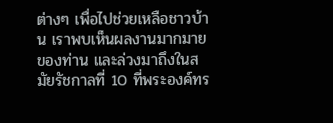ต่างๆ เพื่อไปช่วยเหลือชาวบ้าน เราพบเห็นผลงานมากมายของท่าน และล่วงมาถึงในสมัยรัชกาลที่ 10 ที่พระองค์ทร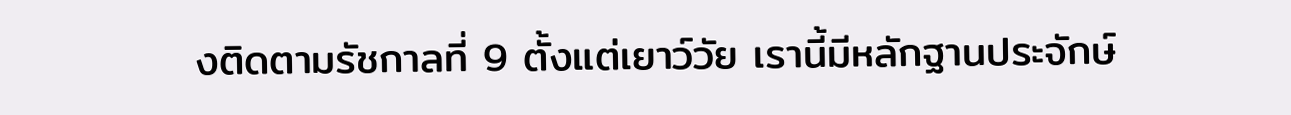งติดตามรัชกาลที่ 9 ตั้งแต่เยาว์วัย เรานี้มีหลักฐานประจักษ์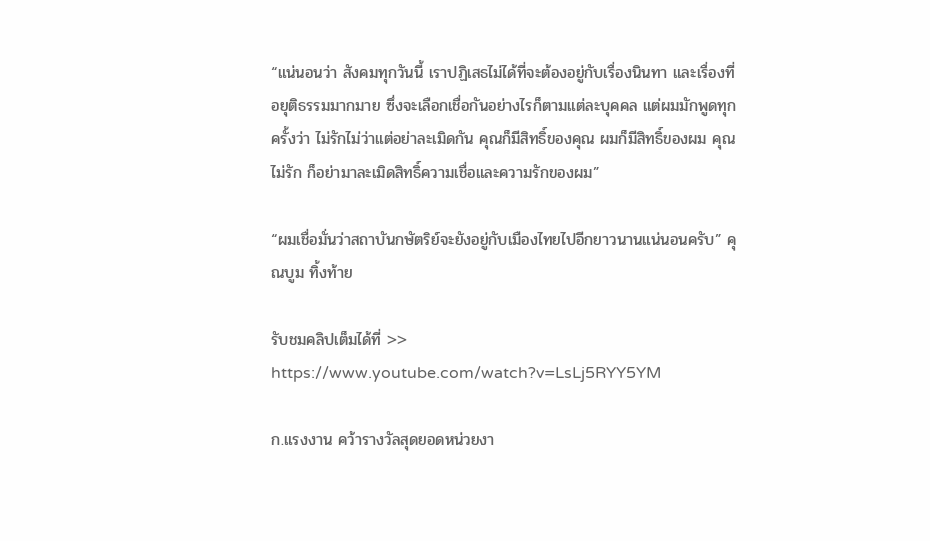“แน่นอนว่า สังคมทุกวันนี้ เราปฏิเสธไม่ได้ที่จะต้องอยู่กับเรื่องนินทา และเรื่องที่อยุติธรรมมากมาย ซึ่งจะเลือกเชื่อกันอย่างไรก็ตามแต่ละบุคคล แต่ผมมักพูดทุกครั้งว่า ไม่รักไม่ว่าแต่อย่าละเมิดกัน คุณก็มีสิทธิ์ของคุณ ผมก็มีสิทธิ์ของผม คุณไม่รัก ก็อย่ามาละเมิดสิทธิ์ความเชื่อและความรักของผม”

“ผมเชื่อมั่นว่าสถาบันกษัตริย์จะยังอยู่กับเมืองไทยไปอีกยาวนานแน่นอนครับ” คุณบูม ทิ้งท้าย

รับชมคลิปเต็มได้ที่ >> https://www.youtube.com/watch?v=LsLj5RYY5YM

ก.แรงงาน คว้ารางวัลสุดยอดหน่วยงา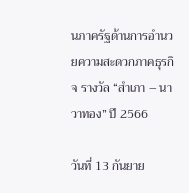นภาครัฐด้านการอำนวยความสะดวกภาคธุรกิจ รางวัล “สำเภา – นาวาทอง” ปี 2566

วันที่ 13 กันยาย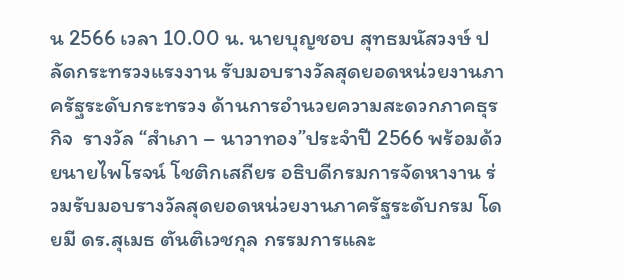น 2566 เวลา 10.00 น. นายบุญชอบ สุทธมนัสวงษ์ ปลัดกระทรวงแรงงาน รับมอบรางวัลสุดยอดหน่วยงานภาครัฐระดับกระทรวง ด้านการอำนวยความสะดวกภาคธุรกิจ  รางวัล “สำเภา – นาวาทอง”ประจำปี 2566 พร้อมด้วยนายไพโรจน์ โชติกเสถียร อธิบดีกรมการจัดหางาน ร่วมรับมอบรางวัลสุดยอดหน่วยงานภาครัฐระดับกรม โดยมี ดร.สุเมธ ตันติเวชกุล กรรมการและ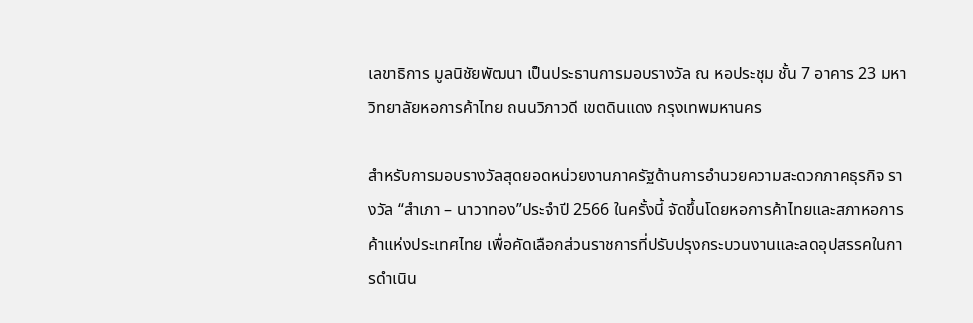เลขาธิการ มูลนิชัยพัฒนา เป็นประธานการมอบรางวัล ณ หอประชุม ชั้น 7 อาคาร 23 มหาวิทยาลัยหอการค้าไทย ถนนวิภาวดี เขตดินแดง กรุงเทพมหานคร

สำหรับการมอบรางวัลสุดยอดหน่วยงานภาครัฐด้านการอำนวยความสะดวกภาคธุรกิจ รางวัล “สำเภา – นาวาทอง”ประจำปี 2566 ในครั้งนี้ จัดขึ้นโดยหอการค้าไทยและสภาหอการค้าแห่งประเทศไทย เพื่อคัดเลือกส่วนราชการที่ปรับปรุงกระบวนงานและลดอุปสรรคในการดำเนิน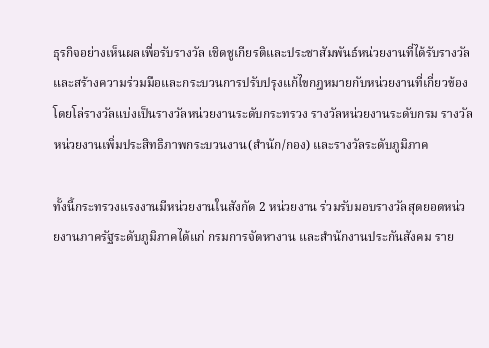ธุรกิจอย่างเห็นผลเพื่อรับรางวัล เชิดชูเกียรติและประชาสัมพันธ์หน่วยงานที่ได้รับรางวัล และสร้างความร่วมมือและกระบวนการปรับปรุงแก้ไขกฎหมายกับหน่วยงานที่เกี่ยวข้อง โดยโล่รางวัลแบ่งเป็นรางวัลหน่วยงานระดับกระทรวง รางวัลหน่วยงานระดับกรม รางวัลหน่วยงานเพิ่มประสิทธิภาพกระบวนงาน(สำนัก/กอง) และรางวัลระดับภูมิภาค

ทั้งนี้กระทรวงแรงงานมีหน่วยงานในสังกัด 2 หน่วยงาน ร่วมรับมอบรางวัลสุดยอดหน่วยงานภาครัฐระดับภูมิภาคได้แก่ กรมการจัดหางาน และสำนักงานประกันสังคม ราย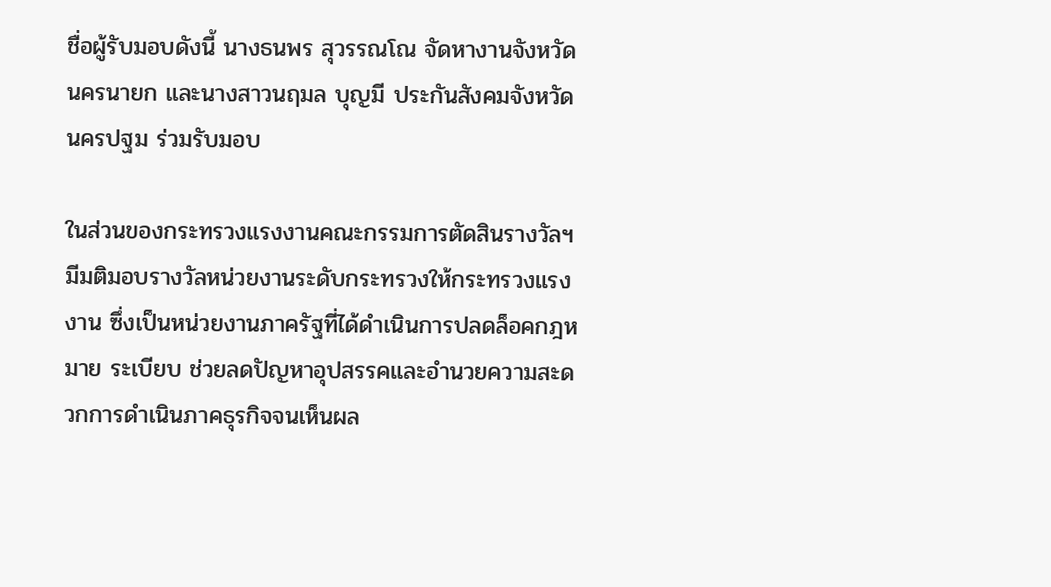ชื่อผู้รับมอบดังนี้ นางธนพร สุวรรณโณ จัดหางานจังหวัดนครนายก และนางสาวนฤมล บุญมี ประกันสังคมจังหวัดนครปฐม ร่วมรับมอบ

ในส่วนของกระทรวงแรงงานคณะกรรมการตัดสินรางวัลฯ มีมติมอบรางวัลหน่วยงานระดับกระทรวงให้กระทรวงแรงงาน ซึ่งเป็นหน่วยงานภาครัฐที่ได้ดำเนินการปลดล็อคกฎหมาย ระเบียบ ช่วยลดปัญหาอุปสรรคและอำนวยความสะดวกการดำเนินภาคธุรกิจจนเห็นผล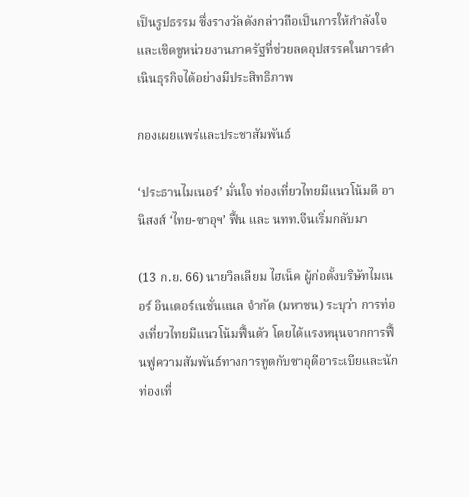เป็นรูปธรรม ซึ่งรางวัลดังกล่าวถือเป็นการให้กำลังใจและเชิดชูหน่วยงานภาครัฐที่ช่วยลดอุปสรรคในการดำเนินธุรกิจได้อย่างมีประสิทธิภาพ

กองเผยแพร่และประชาสัมพันธ์

‘ประธานไมเนอร์’ มั่นใจ ท่องเที่ยวไทยมีแนวโน้มดี อานิสงส์ ‘ไทย-ซาอุฯ’ ฟื้น และ นทท.จีนเริ่มกลับมา

(13 ก.ย. 66) นายวิลเลียม ไฮเน็ค ผู้ก่อตั้งบริษัทไมเนอร์ อินเตอร์เนชั่นแนล จำกัด (มหาชน) ระบุว่า การท่องเที่ยวไทยมีแนวโน้มฟื้นตัว โดยได้แรงหนุนจากการฟื้นฟูความสัมพันธ์ทางการทูตกับซาอุดีอาระเบียและนักท่องเที่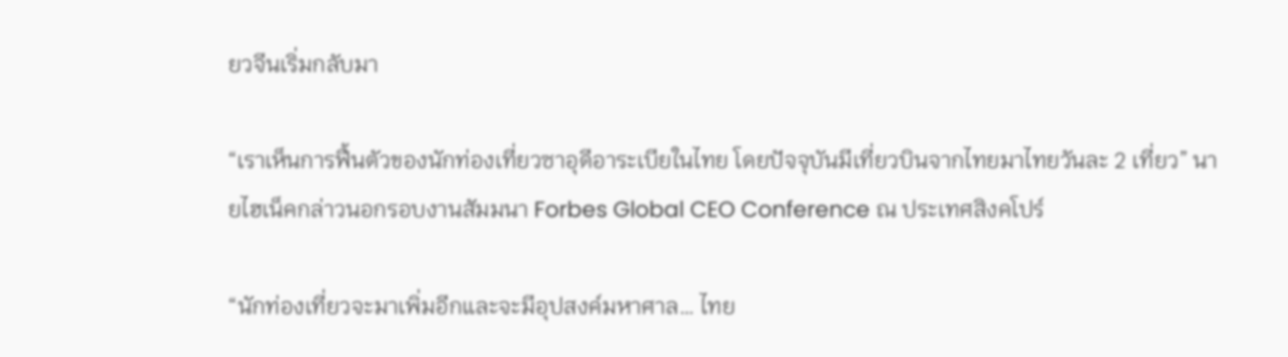ยวจีนเริ่มกลับมา

“เราเห็นการฟื้นตัวของนักท่องเที่ยวซาอุดีอาระเบียในไทย โดยปัจจุบันมีเที่ยวบินจากไทยมาไทยวันละ 2 เที่ยว” นายไฮเน็คกล่าวนอกรอบงานสัมมนา Forbes Global CEO Conference ณ ประเทศสิงคโปร์

“นักท่องเที่ยวจะมาเพิ่มอีกและจะมีอุปสงค์มหาศาล… ไทย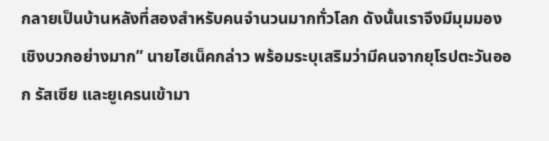กลายเป็นบ้านหลังที่สองสำหรับคนจำนวนมากทั่วโลก ดังนั้นเราจึงมีมุมมองเชิงบวกอย่างมาก” นายไฮเน็คกล่าว พร้อมระบุเสริมว่ามีคนจากยุโรปตะวันออก รัสเซีย และยูเครนเข้ามา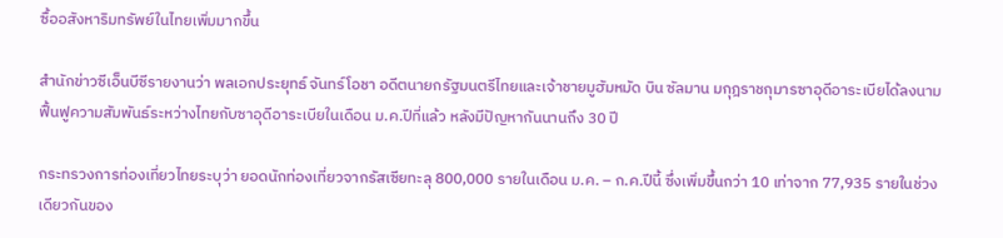ซื้ออสังหาริมทรัพย์ในไทยเพิ่มมากขึ้น

สำนักข่าวซีเอ็นบีซีรายงานว่า พลเอกประยุทธ์ จันทร์โอชา อดีตนายกรัฐมนตรีไทยและเจ้าชายมูฮัมหมัด บิน ซัลมาน มกุฎราชกุมารซาอุดีอาระเบียได้ลงนามฟื้นฟูความสัมพันธ์ระหว่างไทยกับซาอุดีอาระเบียในเดือน ม.ค.ปีที่แล้ว หลังมีปัญหากันนานถึง 30 ปี

กระทรวงการท่องเที่ยวไทยระบุว่า ยอดนักท่องเที่ยวจากรัสเซียทะลุ 800,000 รายในเดือน ม.ค. – ก.ค.ปีนี้ ซึ่งเพิ่มขึ้นกว่า 10 เท่าจาก 77,935 รายในช่วงเดียวกันของ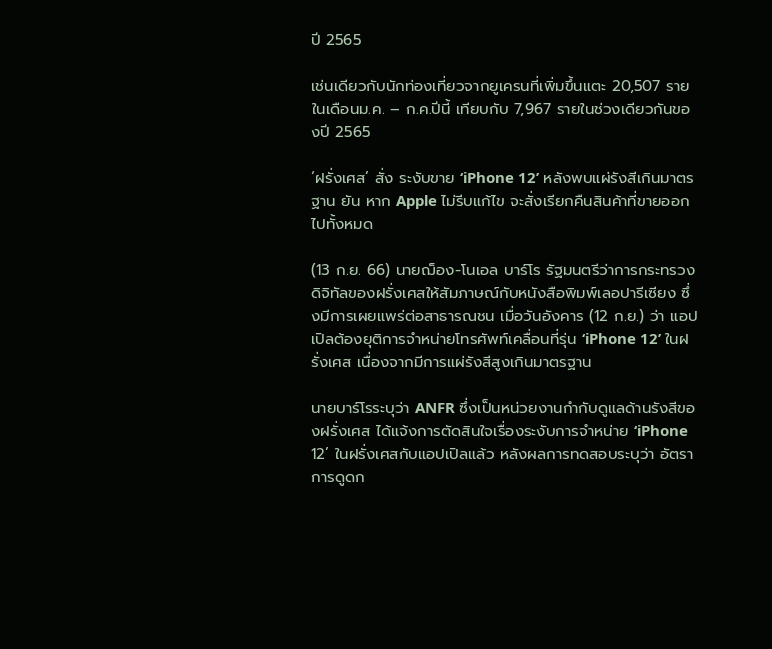ปี 2565

เช่นเดียวกับนักท่องเที่ยวจากยูเครนที่เพิ่มขึ้นแตะ 20,507 รายในเดือนม.ค. – ก.ค.ปีนี้ เทียบกับ 7,967 รายในช่วงเดียวกันของปี 2565

‘ฝรั่งเศส’ สั่ง ระงับขาย ‘iPhone 12’ หลังพบแผ่รังสีเกินมาตรฐาน ยัน หาก Apple ไม่รีบแก้ไข จะสั่งเรียกคืนสินค้าที่ขายออกไปทั้งหมด

(13 ก.ย. 66) นายฌ็อง-โนเอล บาร์โร รัฐมนตรีว่าการกระทรวงดิจิทัลของฝรั่งเศสให้สัมภาษณ์กับหนังสือพิมพ์เลอปารีเซียง ซึ่งมีการเผยแพร่ต่อสาธารณชน เมื่อวันอังคาร (12 ก.ย.) ว่า แอปเปิลต้องยุติการจำหน่ายโทรศัพท์เคลื่อนที่รุ่น ‘iPhone 12’ ในฝรั่งเศส เนื่องจากมีการแผ่รังสีสูงเกินมาตรฐาน

นายบาร์โรระบุว่า ANFR ซึ่งเป็นหน่วยงานกำกับดูแลด้านรังสีของฝรั่งเศส ได้แจ้งการตัดสินใจเรื่องระงับการจำหน่าย ‘iPhone 12’ ในฝรั่งเศสกับแอปเปิลแล้ว หลังผลการทดสอบระบุว่า อัตราการดูดก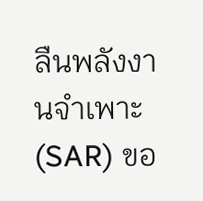ลืนพลังงานจำเพาะ (SAR) ขอ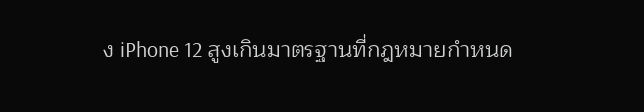ง iPhone 12 สูงเกินมาตรฐานที่กฎหมายกำหนด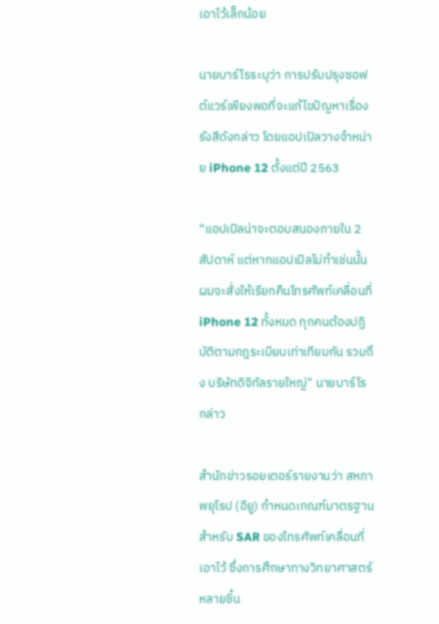เอาไว้เล็กน้อย

นายบาร์โรระบุว่า การปรับปรุงซอฟต์แวร์เพียงพอที่จะแก้ไขปัญหาเรื่องรังสีดังกล่าว โดยแอปเปิลวางจำหน่าย iPhone 12 ตั้งแต่ปี 2563

“แอปเปิลน่าจะตอบสนองภายใน 2 สัปดาห์ แต่หากแอปเปิลไม่ทำเช่นนั้น ผมจะสั่งให้เรียกคืนโทรศัพท์เคลื่อนที่ iPhone 12 ทั้งหมด ทุกคนต้องปฏิบัติตามกฎระเบียบเท่าเทียมกัน รวมถึง บริษัทดิจิทัลรายใหญ่” นายบาร์โร กล่าว

สำนักข่าวรอยเตอร์รายงานว่า สหภาพยุโรป (อียู) กำหนดเกณฑ์มาตรฐานสำหรับ SAR ของโทรศัพท์เคลื่อนที่เอาไว้ ซึ่งการศึกษาทางวิทยาศาสตร์หลายชิ้น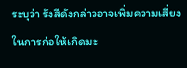ระบุว่า รังสีดังกล่าวอาจเพิ่มความเสี่ยงในการก่อให้เกิดมะ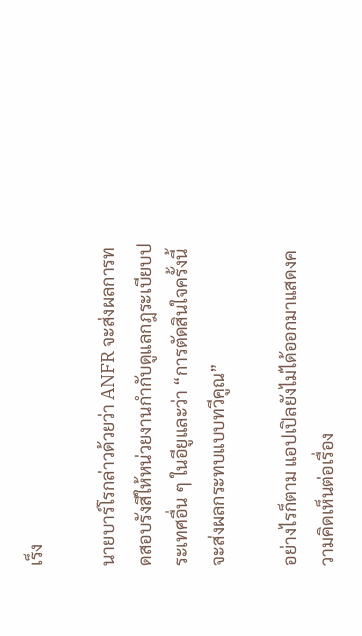เร็ง

นายบาร์โรกล่าวด้วยว่า ANFR จะส่งผลการทดสอบรังสีให้หน่วยงานกำกับดูแลกฎระเบียบประเทศอื่น ๆ ในอียูและว่า “การตัดสินใจครั้งนี้จะส่งผลกระทบแบบทวีคูณ”

อย่างไรก็ตาม แอปเปิลยังไม่ได้ออกมาแสดงความคิดเห็นต่อเรื่อง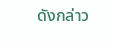ดังกล่าว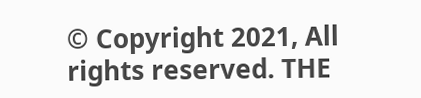© Copyright 2021, All rights reserved. THE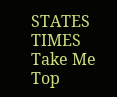STATES TIMES
Take Me Top